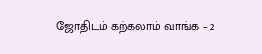ஜோதிடம் கற்கலாம் வாங்க – 2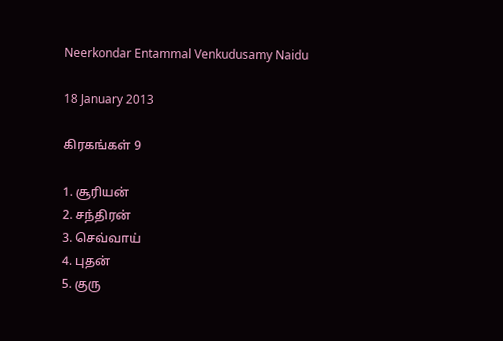Neerkondar Entammal Venkudusamy Naidu

18 January 2013

கிரகங்கள் 9

1. சூரியன்
2. சந்திரன்
3. செவ்வாய்
4. புதன்
5. குரு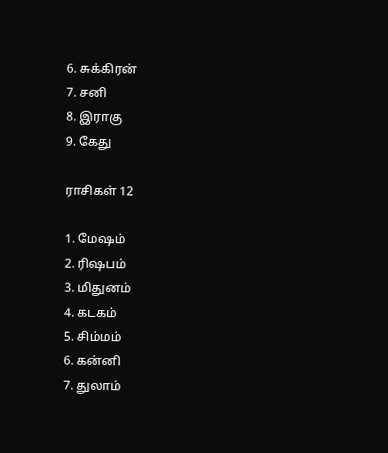6. சுக்கிரன்
7. சனி
8. இராகு
9. கேது

ராசிகள் 12

1. மேஷம்
2. ரிஷபம்
3. மிதுனம்
4. கடகம்
5. சிம்மம்
6. கன்னி
7. துலாம்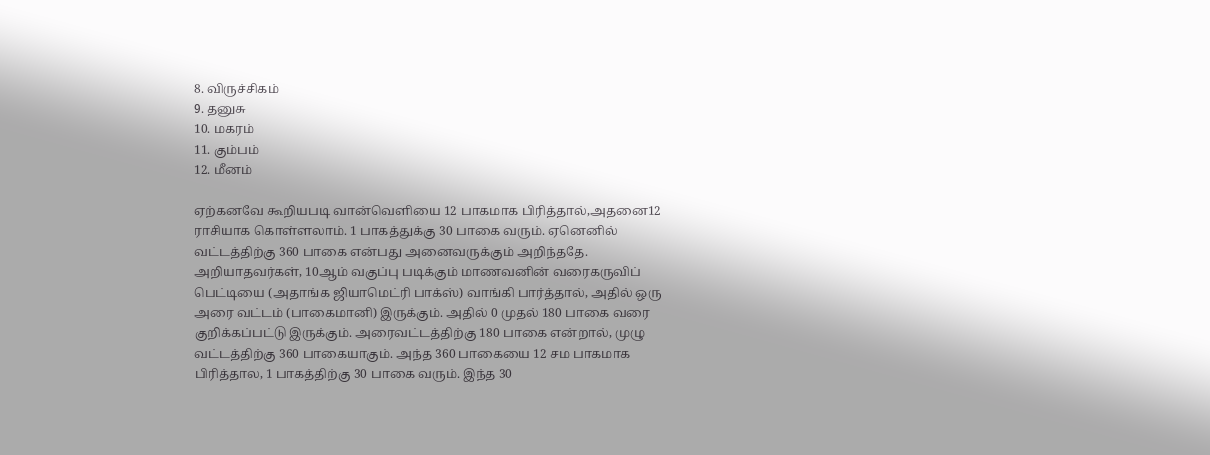8. விருச்சிகம்
9. தனுசு
10. மகரம்
11. கும்பம்
12. மீனம்

ஏற்கனவே கூறியபடி வான்வெளியை 12 பாகமாக பிரித்தால்,அதனை12 ராசியாக கொள்ளலாம். 1 பாகத்துக்கு 30 பாகை வரும். ஏனெனில் வட்டத்திற்கு 360 பாகை என்பது அனைவருக்கும் அறிந்ததே. அறியாதவர்கள், 10ஆம் வகுப்பு படிக்கும் மாணவனின் வரைகருவிப் பெட்டியை (அதாங்க ஜியாமெட்ரி பாக்ஸ்) வாங்கி பார்த்தால், அதில் ஒரு அரை வட்டம் (பாகைமானி) இருக்கும். அதில் 0 முதல் 180 பாகை வரை குறிக்கப்பட்டு இருக்கும். அரைவட்டத்திற்கு 180 பாகை என்றால், முழு வட்டத்திற்கு 360 பாகையாகும். அந்த 360 பாகையை 12 சம பாகமாக பிரித்தால, 1 பாகத்திற்கு 30 பாகை வரும். இந்த 30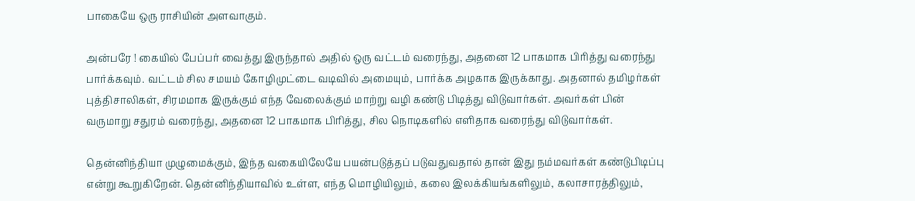பாகையே ஒரு ராசியின் அளவாகும்.

அன்பரே ! கையில் பேப்பர் வைத்து இருந்தால் அதில் ஒரு வட்டம் வரைந்து, அதனை 12 பாகமாக பிரித்து வரைந்து பார்க்கவும். வட்டம் சில சமயம் கோழிமுட்டை வடிவில் அமையும், பார்க்க அழகாக இருக்காது. அதனால் தமிழர்கள் புத்திசாலிகள், சிரமமாக இருக்கும் எந்த வேலைக்கும் மாற்று வழி கண்டு பிடித்து விடுவார்கள். அவர்கள் பின் வருமாறு சதுரம் வரைந்து, அதனை 12 பாகமாக பிரித்து, சில நொடிகளில் எளிதாக வரைந்து விடுவார்கள்.

தென்னிந்தியா முழுமைக்கும், இந்த வகையிலேயே பயன்படுத்தப் படுவதுவதால் தான் இது நம்மவர்கள் கண்டுபிடிப்பு என்று கூறுகிறேன். தென்னிந்தியாவில் உள்ள, எந்த மொழியிலும், கலை இலக்கியங்களிலும், கலாசாரத்திலும்,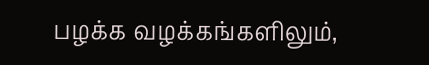பழக்க வழக்கங்களிலும்,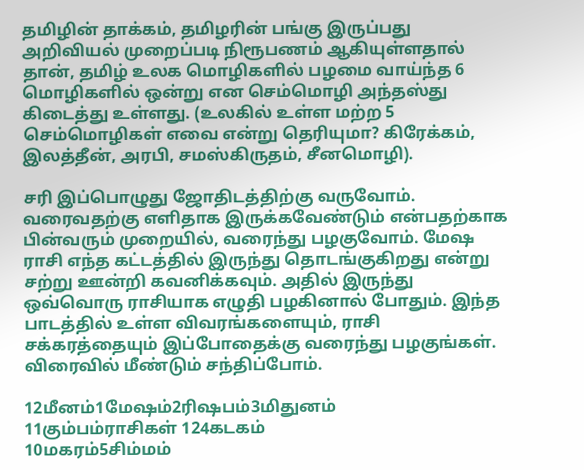தமிழின் தாக்கம், தமிழரின் பங்கு இருப்பது அறிவியல் முறைப்படி நிரூபணம் ஆகியுள்ளதால் தான், தமிழ் உலக மொழிகளில் பழமை வாய்ந்த 6 மொழிகளில் ஒன்று என செம்மொழி அந்தஸ்து கிடைத்து உள்ளது. (உலகில் உள்ள மற்ற 5 செம்மொழிகள் எவை என்று தெரியுமா? கிரேக்கம், இலத்தீன், அரபி, சமஸ்கிருதம், சீனமொழி).

சரி இப்பொழுது ஜோதிடத்திற்கு வருவோம். வரைவதற்கு எளிதாக இருக்கவேண்டும் என்பதற்காக பின்வரும் முறையில், வரைந்து பழகுவோம். மேஷ ராசி எந்த கட்டத்தில் இருந்து தொடங்குகிறது என்று சற்று ஊன்றி கவனிக்கவும். அதில் இருந்து ஒவ்வொரு ராசியாக எழுதி பழகினால் போதும். இந்த பாடத்தில் உள்ள விவரங்களையும், ராசி சக்கரத்தையும் இப்போதைக்கு வரைந்து பழகுங்கள். விரைவில் மீண்டும் சந்திப்போம்.

12மீனம்1மேஷம்2ரிஷபம்3மிதுனம்
11கும்பம்ராசிகள் 124கடகம்
10மகரம்5சிம்மம்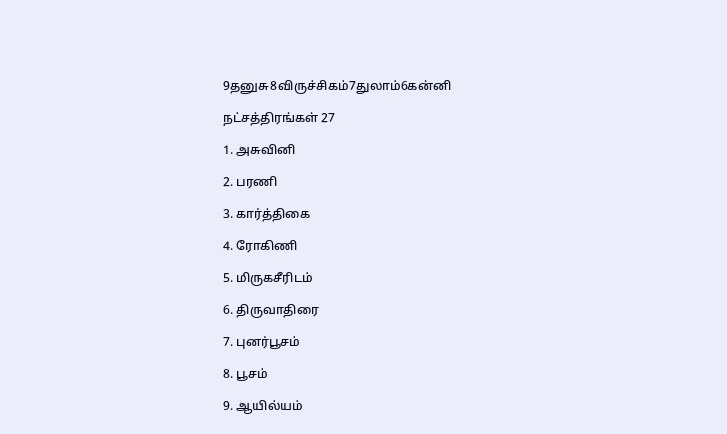9தனுசு8விருச்சிகம்7துலாம்6கன்னி

நட்சத்திரங்கள் 27

1. அசுவினி

2. பரணி

3. கார்த்திகை

4. ரோகிணி

5. மிருகசீரிடம்

6. திருவாதிரை

7. புனர்பூசம்

8. பூசம்

9. ஆயில்யம்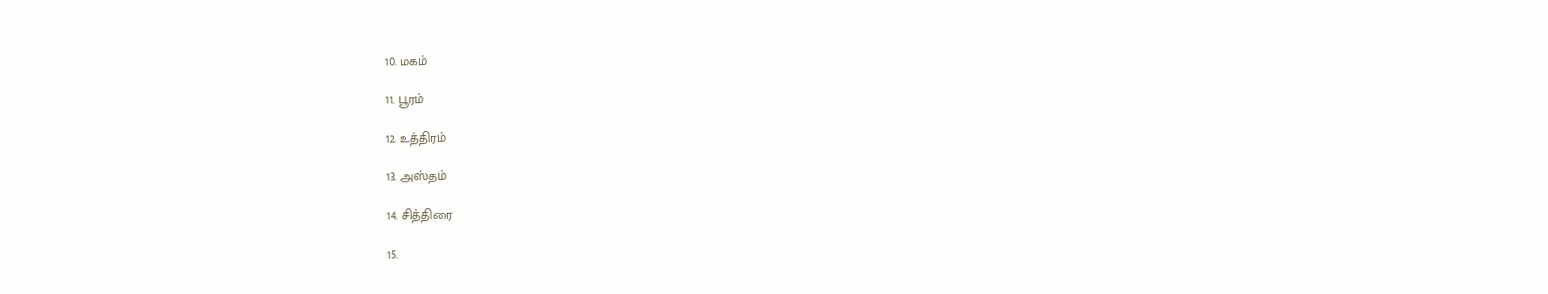10. மகம்

11. பூரம்

12. உத்திரம்

13. அஸ்தம்

14. சித்திரை

15.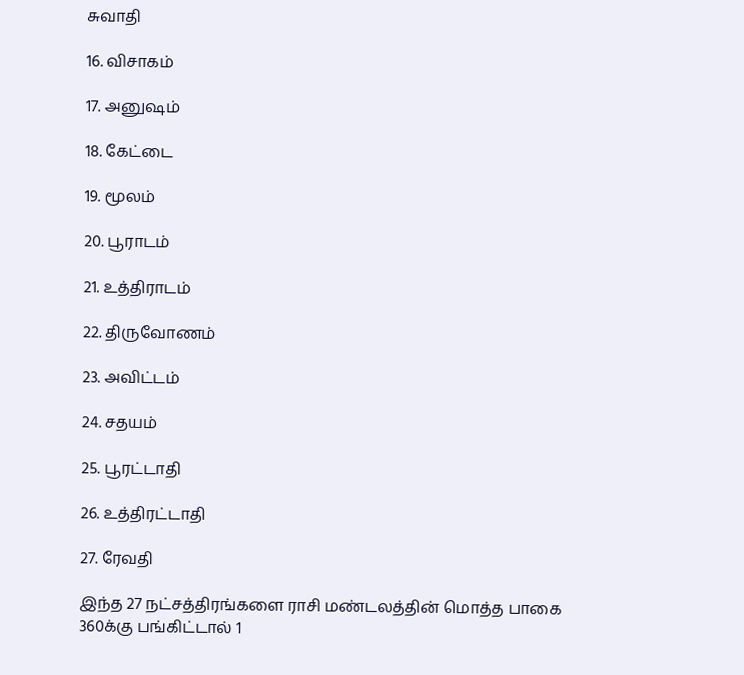சுவாதி

16. விசாகம்

17. அனுஷம்

18. கேட்டை

19. மூலம்

20. பூராடம்

21. உத்திராடம்

22. திருவோணம்

23. அவிட்டம்

24. சதயம்

25. பூரட்டாதி

26. உத்திரட்டாதி

27. ரேவதி

இந்த 27 நட்சத்திரங்களை ராசி மண்டலத்தின் மொத்த பாகை 360க்கு பங்கிட்டால் 1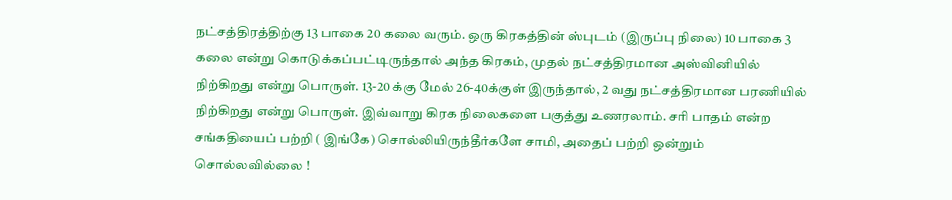நட்சத்திரத்திற்கு 13 பாகை 20 கலை வரும். ஒரு கிரகத்தின் ஸ்புடம் (இருப்பு நிலை) 10 பாகை 3 கலை என்று கொடுக்கப்பட்டிருந்தால் அந்த கிரகம், முதல் நட்சத்திரமான அஸ்வினியில் நிற்கிறது என்று பொருள். 13-20 க்கு மேல் 26-40க்குள் இருந்தால், 2 வது நட்சத்திரமான பரணியில் நிற்கிறது என்று பொருள். இவ்வாறு கிரக நிலைகளை பகுத்து உணரலாம். சரி பாதம் என்ற சங்கதியைப் பற்றி ( இங்கே) சொல்லியிருந்தீர்களே சாமி, அதைப் பற்றி ஒன்றும் சொல்லவில்லை !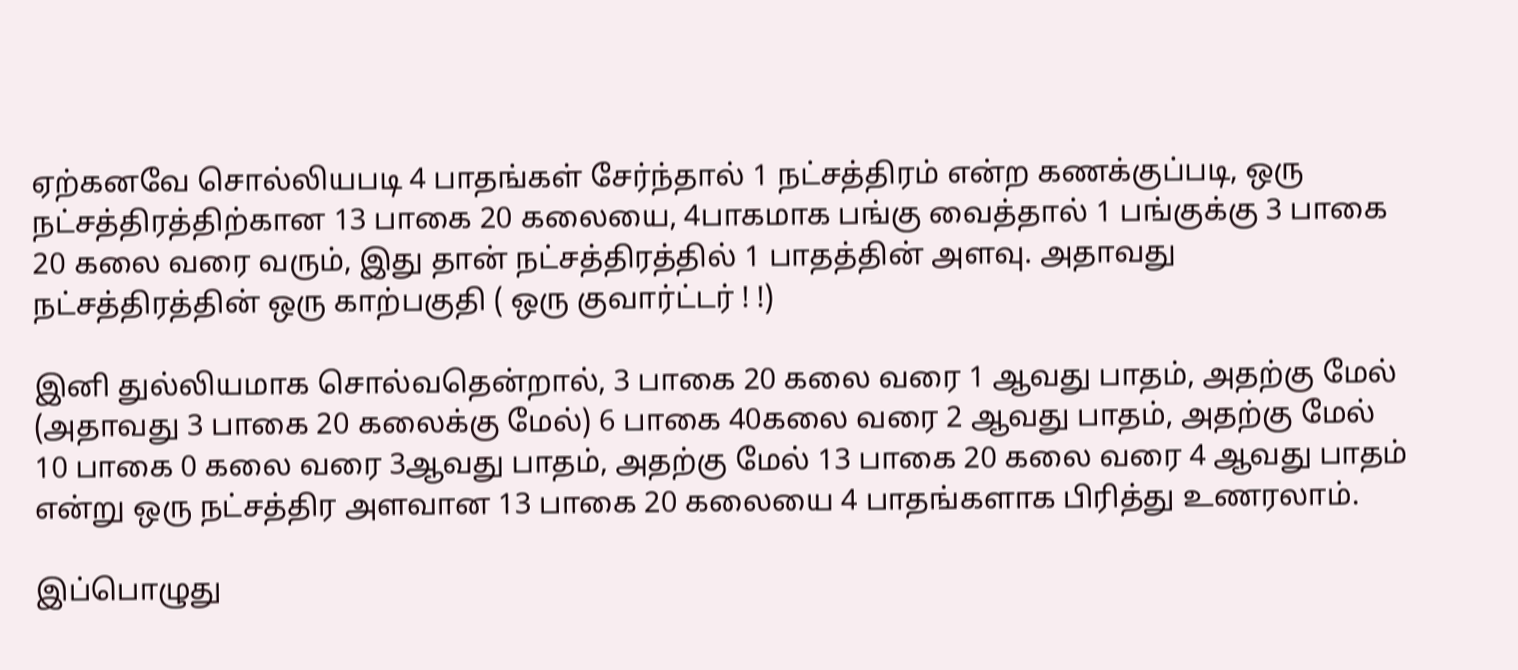ஏற்கனவே சொல்லியபடி 4 பாதங்கள் சேர்ந்தால் 1 நட்சத்திரம் என்ற கணக்குப்படி, ஒரு நட்சத்திரத்திற்கான 13 பாகை 20 கலையை, 4பாகமாக பங்கு வைத்தால் 1 பங்குக்கு 3 பாகை 20 கலை வரை வரும், இது தான் நட்சத்திரத்தில் 1 பாதத்தின் அளவு. அதாவது நட்சத்திரத்தின் ஒரு காற்பகுதி ( ஒரு குவார்ட்டர் ! !)

இனி துல்லியமாக சொல்வதென்றால், 3 பாகை 20 கலை வரை 1 ஆவது பாதம், அதற்கு மேல் (அதாவது 3 பாகை 20 கலைக்கு மேல்) 6 பாகை 40கலை வரை 2 ஆவது பாதம், அதற்கு மேல் 10 பாகை 0 கலை வரை 3ஆவது பாதம், அதற்கு மேல் 13 பாகை 20 கலை வரை 4 ஆவது பாதம் என்று ஒரு நட்சத்திர அளவான 13 பாகை 20 கலையை 4 பாதங்களாக பிரித்து உணரலாம்.

இப்பொழுது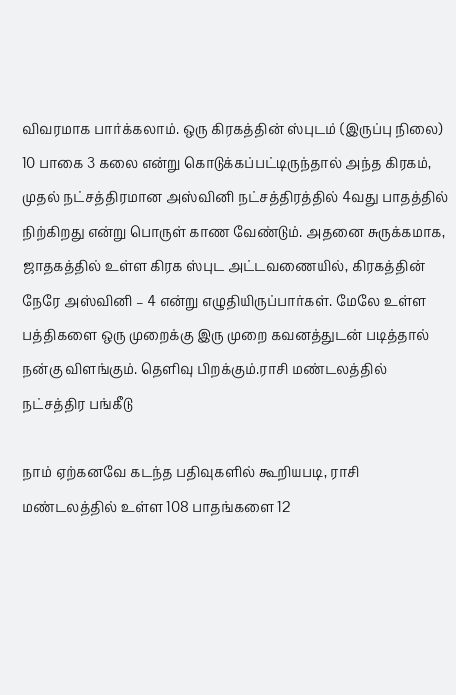விவரமாக பார்க்கலாம். ஒரு கிரகத்தின் ஸ்புடம் (இருப்பு நிலை) 10 பாகை 3 கலை என்று கொடுக்கப்பட்டிருந்தால் அந்த கிரகம், முதல் நட்சத்திரமான அஸ்வினி நட்சத்திரத்தில் 4வது பாதத்தில் நிற்கிறது என்று பொருள் காண வேண்டும். அதனை சுருக்கமாக, ஜாதகத்தில் உள்ள கிரக ஸ்புட அட்டவணையில், கிரகத்தின் நேரே அஸ்வினி – 4 என்று எழுதியிருப்பார்கள். மேலே உள்ள பத்திகளை ஒரு முறைக்கு இரு முறை கவனத்துடன் படித்தால் நன்கு விளங்கும். தெளிவு பிறக்கும்.ராசி மண்டலத்தில் நட்சத்திர பங்கீடு

நாம் ஏற்கனவே கடந்த பதிவுகளில் கூறியபடி, ராசி மண்டலத்தில் உள்ள 108 பாதங்களை 12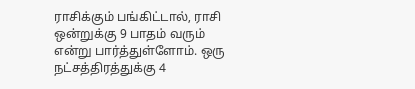ராசிக்கும் பங்கிட்டால், ராசி ஒன்றுக்கு 9 பாதம் வரும் என்று பார்த்துள்ளோம். ஒரு நட்சத்திரத்துக்கு 4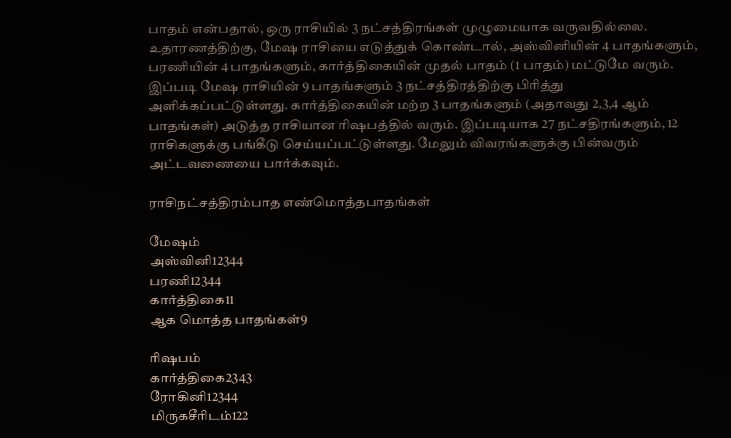பாதம் என்பதால், ஒரு ராசியில் 3 நட்சத்திரங்கள் முழுமையாக வருவதில்லை. உதாரணத்திற்கு, மேஷ ராசியை எடுத்துக் கொண்டால், அஸ்வினியின் 4 பாதங்களும், பரணியின் 4 பாதங்களும், கார்த்திகையின் முதல் பாதம் (1 பாதம்) மட்டுமே வரும். இப்படி மேஷ ராசியின் 9 பாதங்களும் 3 நட்சத்திரத்திற்கு பிரித்து அளிக்கப்பட்டுள்ளது. கார்த்திகையின் மற்ற 3 பாதங்களும் (அதாவது 2,3,4 ஆம் பாதங்கள்) அடுத்த ராசியான ரிஷபத்தில் வரும். இப்படியாக 27 நட்சதிரங்களும், 12 ராசிகளுக்கு பங்கீடு செய்யப்பட்டுள்ளது. மேலும் விவரங்களுக்கு பின்வரும் அட்டவணையை பார்க்கவும்.

ராசிநட்சத்திரம்பாத எண்மொத்தபாதங்கள்

மேஷம்
அஸ்வினி12344
பரணி12344
கார்த்திகை11
ஆக மொத்த பாதங்கள்9

ரிஷபம்
கார்த்திகை2343
ரோகினி12344
மிருகசீரிடம்122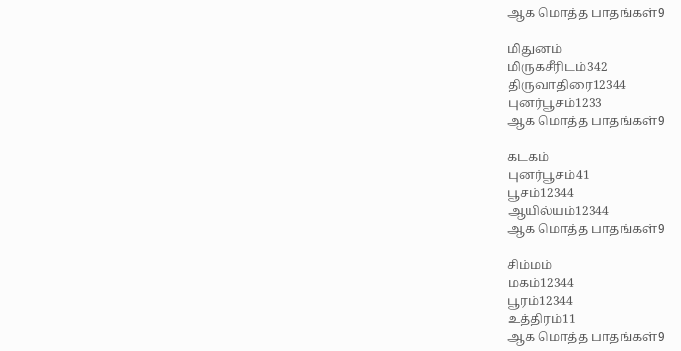ஆக மொத்த பாதங்கள்9

மிதுனம்
மிருகசீரிடம்342
திருவாதிரை12344
புனர்பூசம்1233
ஆக மொத்த பாதங்கள்9

கடகம்
புனர்பூசம்41
பூசம்12344
ஆயில்யம்12344
ஆக மொத்த பாதங்கள்9

சிம்மம்
மகம்12344
பூரம்12344
உத்திரம்11
ஆக மொத்த பாதங்கள்9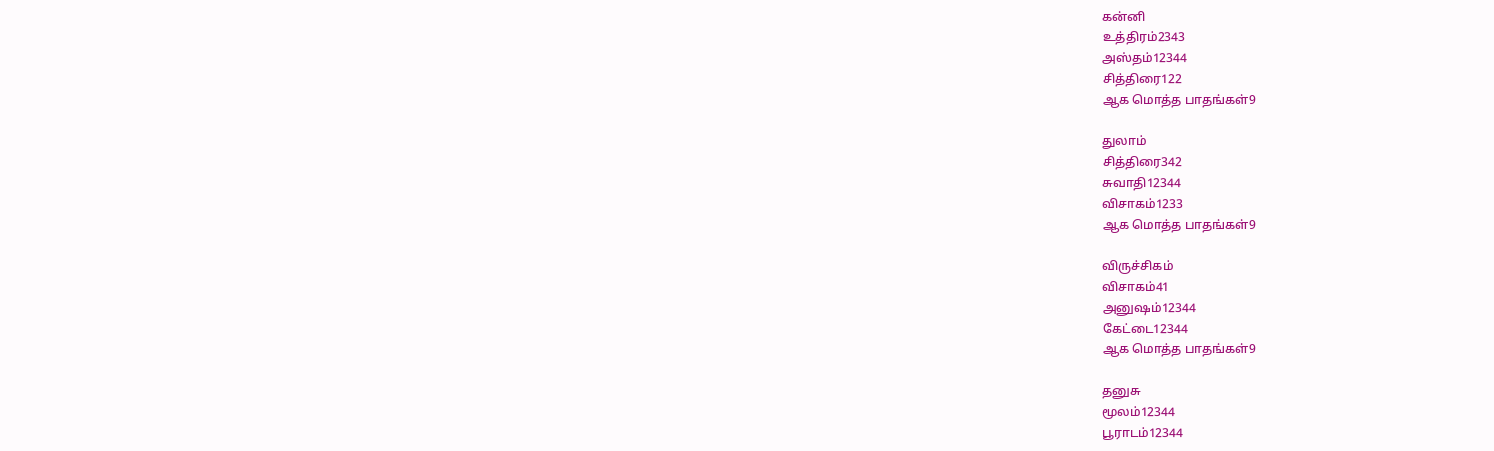கன்னி
உத்திரம்2343
அஸ்தம்12344
சித்திரை122
ஆக மொத்த பாதங்கள்9

துலாம்
சித்திரை342
சுவாதி12344
விசாகம்1233
ஆக மொத்த பாதங்கள்9

விருச்சிகம்
விசாகம்41
அனுஷம்12344
கேட்டை12344
ஆக மொத்த பாதங்கள்9

தனுசு
மூலம்12344
பூராடம்12344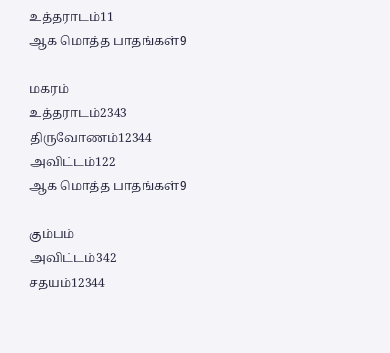உத்தராடம்11
ஆக மொத்த பாதங்கள்9

மகரம்
உத்தராடம்2343
திருவோணம்12344
அவிட்டம்122
ஆக மொத்த பாதங்கள்9

கும்பம்
அவிட்டம்342
சதயம்12344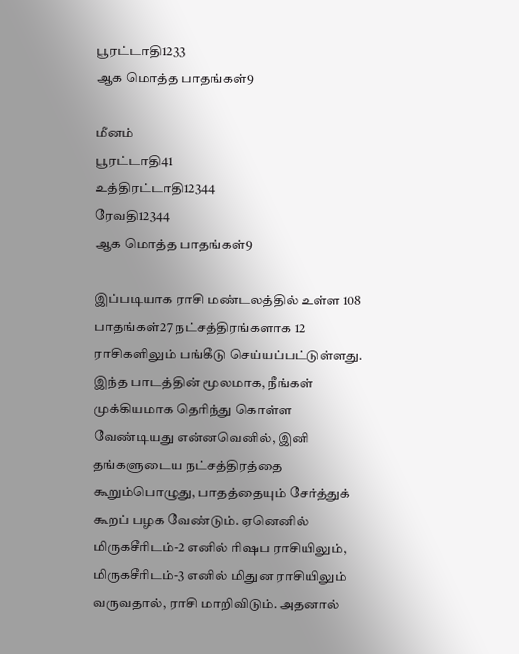பூரட்டாதி1233
ஆக மொத்த பாதங்கள்9

மீனம்
பூரட்டாதி41
உத்திரட்டாதி12344
ரேவதி12344
ஆக மொத்த பாதங்கள்9

இப்படியாக ராசி மண்டலத்தில் உள்ள 108 பாதங்கள்27 நட்சத்திரங்களாக 12 ராசிகளிலும் பங்கீடு செய்யப்பட்டுள்ளது. இந்த பாடத்தின் மூலமாக, நீங்கள் முக்கியமாக தெரிந்து கொள்ள வேண்டியது என்னவெனில், இனி தங்களுடைய நட்சத்திரத்தை கூறும்பொழுது, பாதத்தையும் சேர்த்துக் கூறப் பழக வேண்டும். ஏனெனில் மிருகசீரிடம்-2 எனில் ரிஷப ராசியிலும், மிருகசீரிடம்-3 எனில் மிதுன ராசியிலும் வருவதால், ராசி மாறிவிடும். அதனால்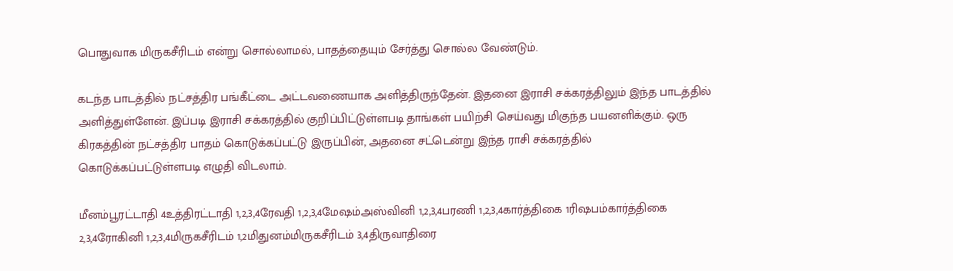பொதுவாக மிருகசீரிடம் என்று சொல்லாமல், பாதத்தையும் சேர்த்து சொல்ல வேண்டும்.

கடந்த பாடத்தில் நட்சத்திர பங்கீட்டை அட்டவணையாக அளித்திருந்தேன். இதனை இராசி சக்கரத்திலும் இந்த பாடத்தில் அளித்துள்ளேன். இப்படி இராசி சக்கரத்தில் குறிப்பிட்டுள்ளபடி தாங்கள் பயிற்சி செய்வது மிகுந்த பயனளிக்கும். ஒரு கிரகத்தின் நட்சத்திர பாதம் கொடுக்கப்பட்டு இருப்பின், அதனை சட்டென்று இந்த ராசி சக்கரத்தில் கொடுக்கப்பட்டுள்ளபடி எழுதி விடலாம்.

மீனம்பூரட்டாதி 4உத்திரட்டாதி 1,2,3,4ரேவதி 1,2,3,4மேஷம்அஸ்வினி 1,2,3,4பரணி 1,2,3,4கார்த்திகை 1ரிஷபம்கார்த்திகை 2,3,4ரோகினி 1,2,3,4மிருகசீரிடம் 1,2மிதுனம்மிருகசீரிடம் 3,4திருவாதிரை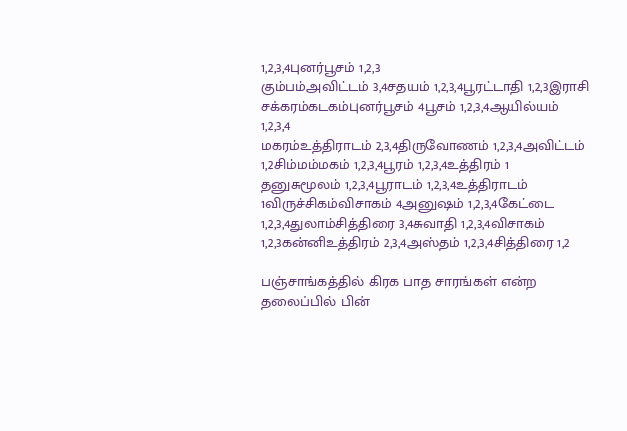1,2,3,4புனர்பூசம் 1,2,3
கும்பம்அவிட்டம் 3,4சதயம் 1,2,3,4பூரட்டாதி 1,2,3இராசி சக்கரம்கடகம்புனர்பூசம் 4பூசம் 1,2,3,4ஆயில்யம் 1,2,3,4
மகரம்உத்திராடம் 2,3,4திருவோணம் 1,2,3,4அவிட்டம் 1,2சிம்மம்மகம் 1,2,3,4பூரம் 1,2,3,4உத்திரம் 1
தனுசுமூலம் 1,2,3,4பூராடம் 1,2,3,4உத்திராடம் 1விருச்சிகம்விசாகம் 4அனுஷம் 1,2,3,4கேட்டை 1,2,3,4துலாம்சித்திரை 3,4சுவாதி 1,2,3,4விசாகம் 1,2,3கன்னிஉத்திரம் 2,3,4அஸ்தம் 1,2,3,4சித்திரை 1,2

பஞ்சாங்கத்தில் கிரக பாத சாரங்கள் என்ற தலைப்பில் பின்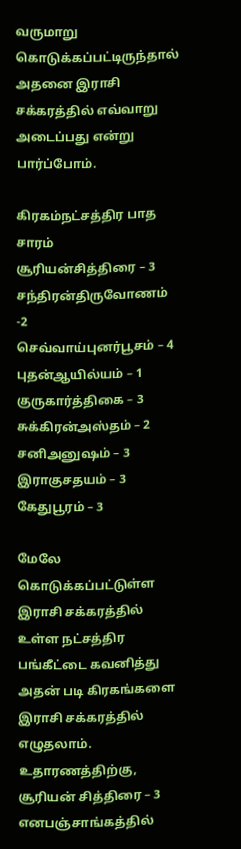வருமாறு கொடுக்கப்பட்டிருந்தால் அதனை இராசி சக்கரத்தில் எவ்வாறு அடைப்பது என்று பார்ப்போம்.

கிரகம்நட்சத்திர பாத சாரம்
சூரியன்சித்திரை – 3
சந்திரன்திருவோணம் -2
செவ்வாய்புனர்பூசம் – 4
புதன்ஆயில்யம் – 1
குருகார்த்திகை – 3
சுக்கிரன்அஸ்தம் – 2
சனிஅனுஷம் – 3
இராகுசதயம் – 3
கேதுபூரம் – 3

மேலே கொடுக்கப்பட்டுள்ள இராசி சக்கரத்தில் உள்ள நட்சத்திர பங்கீட்டை கவனித்து அதன் படி கிரகங்களை இராசி சக்கரத்தில் எழுதலாம். உதாரணத்திற்கு, சூரியன் சித்திரை – 3 எனபஞ்சாங்கத்தில்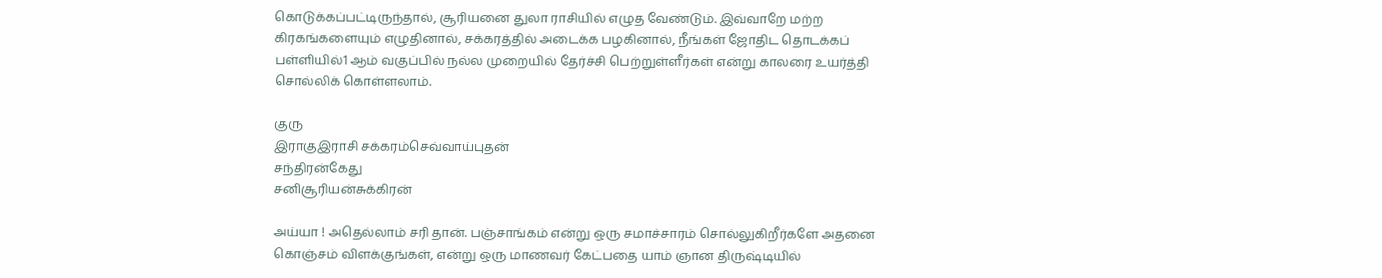கொடுக்கப்பட்டிருந்தால், சூரியனை துலா ராசியில் எழுத வேண்டும். இவ்வாறே மற்ற கிரகங்களையும் எழுதினால், சக்கரத்தில் அடைக்க பழகினால், நீங்கள் ஜோதிட தொடக்கப் பள்ளியில்1 ஆம் வகுப்பில் நல்ல முறையில் தேர்ச்சி பெற்றுள்ளீர்கள் என்று காலரை உயர்த்தி சொல்லிக் கொள்ளலாம்.

குரு
இராகுஇராசி சக்கரம்செவ்வாய்புதன்
சந்திரன்கேது
சனிசூரியன்சுக்கிரன்

அய்யா ! அதெல்லாம் சரி தான். பஞ்சாங்கம் என்று ஒரு சமாச்சாரம் சொல்லுகிறீர்களே அதனை கொஞ்சம் விளக்குங்கள், என்று ஒரு மாணவர் கேட்பதை யாம் ஞான திருஷ்டியில்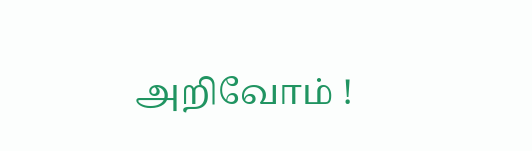அறிவோம் !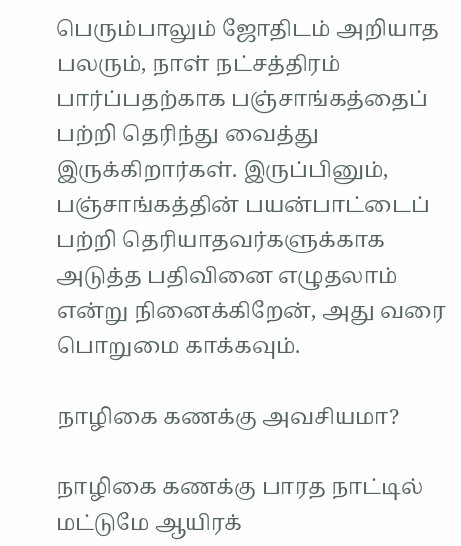பெரும்பாலும் ஜோதிடம் அறியாத பலரும், நாள் நட்சத்திரம் பார்ப்பதற்காக பஞ்சாங்கத்தைப் பற்றி தெரிந்து வைத்து இருக்கிறார்கள். இருப்பினும், பஞ்சாங்கத்தின் பயன்பாட்டைப் பற்றி தெரியாதவர்களுக்காக அடுத்த பதிவினை எழுதலாம் என்று நினைக்கிறேன், அது வரை பொறுமை காக்கவும்.

நாழிகை கணக்கு அவசியமா?

நாழிகை கணக்கு பாரத நாட்டில் மட்டுமே ஆயிரக்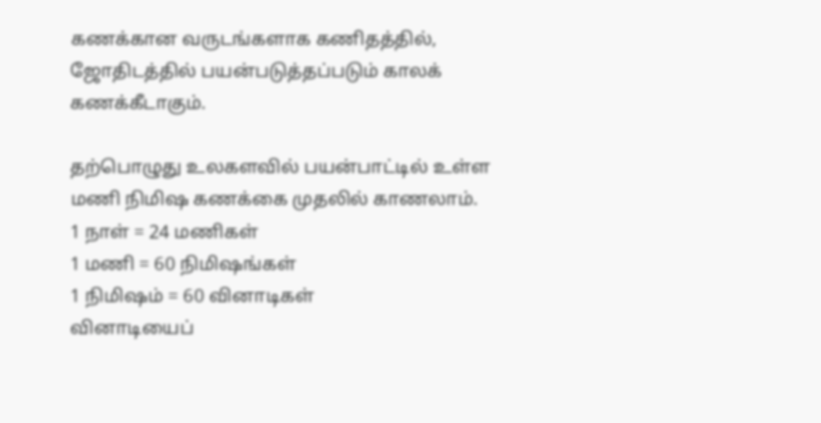கணக்கான வருடங்களாக கணிதத்தில், ஜோதிடத்தில் பயன்படுத்தப்படும் காலக் கணக்கீடாகும்.

தற்பொழுது உலகளவில் பயன்பாட்டில் உள்ள மணி நிமிஷ கணக்கை முதலில் காணலாம்.
1 நாள் = 24 மணிகள்
1 மணி = 60 நிமிஷங்கள்
1 நிமிஷம் = 60 வினாடிகள்
வினாடியைப்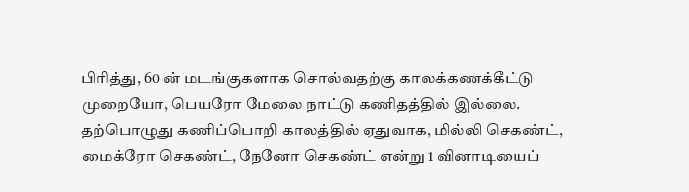பிரித்து, 60 ன் மடங்குகளாக சொல்வதற்கு காலக்கணக்கீட்டு முறையோ, பெயரோ மேலை நாட்டு கணிதத்தில் இல்லை. தற்பொழுது கணிப்பொறி காலத்தில் ஏதுவாக, மில்லி செகண்ட், மைக்ரோ செகண்ட், நேனோ செகண்ட் என்று 1 வினாடியைப்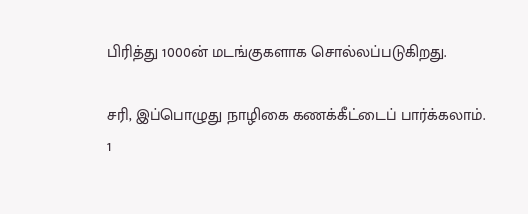பிரித்து 1000ன் மடங்குகளாக சொல்லப்படுகிறது.

சரி, இப்பொழுது நாழிகை கணக்கீட்டைப் பார்க்கலாம்.
1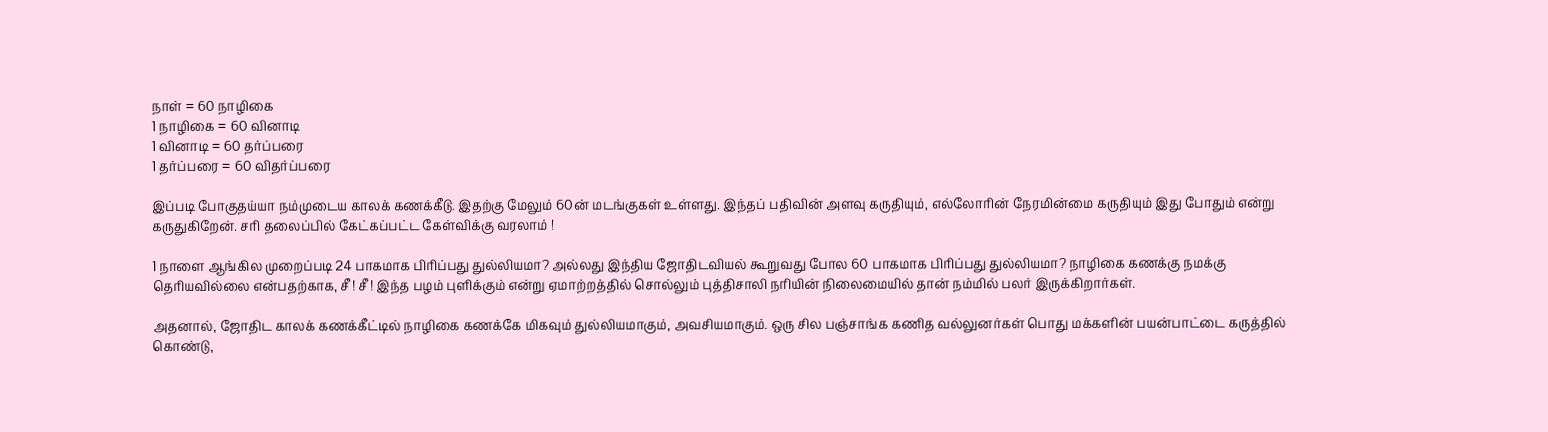நாள் = 60 நாழிகை
1 நாழிகை = 60 வினாடி
1 வினாடி = 60 தர்ப்பரை
1 தர்ப்பரை = 60 விதர்ப்பரை

இப்படி போகுதய்யா நம்முடைய காலக் கணக்கீடு. இதற்கு மேலும் 60ன் மடங்குகள் உள்ளது. இந்தப் பதிவின் அளவு கருதியும், எல்லோரின் நேரமின்மை கருதியும் இது போதும் என்று கருதுகிறேன். சரி தலைப்பில் கேட்கப்பட்ட கேள்விக்கு வரலாம் !

1 நாளை ஆங்கில முறைப்படி 24 பாகமாக பிரிப்பது துல்லியமா? அல்லது இந்திய ஜோதிடவியல் கூறுவது போல 60 பாகமாக பிரிப்பது துல்லியமா? நாழிகை கணக்கு நமக்கு தெரியவில்லை என்பதற்காக, சீ ! சீ ! இந்த பழம் புளிக்கும் என்று ஏமாற்றத்தில் சொல்லும் புத்திசாலி நரியின் நிலைமையில் தான் நம்மில் பலர் இருக்கிறார்கள்.

அதனால், ஜோதிட காலக் கணக்கீட்டில் நாழிகை கணக்கே மிகவும் துல்லியமாகும், அவசியமாகும். ஒரு சில பஞ்சாங்க கணித வல்லுனர்கள் பொது மக்களின் பயன்பாட்டை கருத்தில் கொண்டு,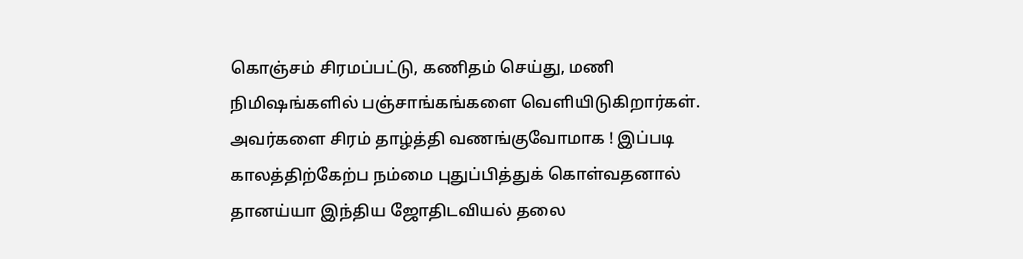கொஞ்சம் சிரமப்பட்டு, கணிதம் செய்து, மணி நிமிஷங்களில் பஞ்சாங்கங்களை வெளியிடுகிறார்கள். அவர்களை சிரம் தாழ்த்தி வணங்குவோமாக ! இப்படி காலத்திற்கேற்ப நம்மை புதுப்பித்துக் கொள்வதனால் தானய்யா இந்திய ஜோதிடவியல் தலை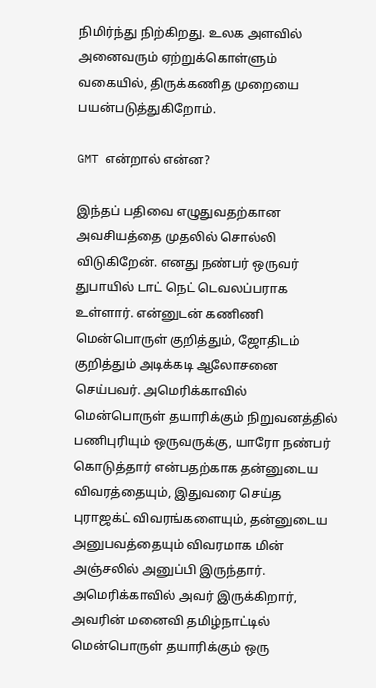நிமிர்ந்து நிற்கிறது. உலக அளவில் அனைவரும் ஏற்றுக்கொள்ளும் வகையில், திருக்கணித முறையை பயன்படுத்துகிறோம்.

GMT என்றால் என்ன?

இந்தப் பதிவை எழுதுவதற்கான அவசியத்தை முதலில் சொல்லி விடுகிறேன். எனது நண்பர் ஒருவர் துபாயில் டாட் நெட் டெவலப்பராக உள்ளார். என்னுடன் கணிணி மென்பொருள் குறித்தும், ஜோதிடம் குறித்தும் அடிக்கடி ஆலோசனை செய்பவர். அமெரிக்காவில் மென்பொருள் தயாரிக்கும் நிறுவனத்தில் பணிபுரியும் ஒருவருக்கு, யாரோ நண்பர் கொடுத்தார் என்பதற்காக தன்னுடைய விவரத்தையும், இதுவரை செய்த புராஜக்ட் விவரங்களையும், தன்னுடைய அனுபவத்தையும் விவரமாக மின் அஞ்சலில் அனுப்பி இருந்தார். அமெரிக்காவில் அவர் இருக்கிறார், அவரின் மனைவி தமிழ்நாட்டில் மென்பொருள் தயாரிக்கும் ஒரு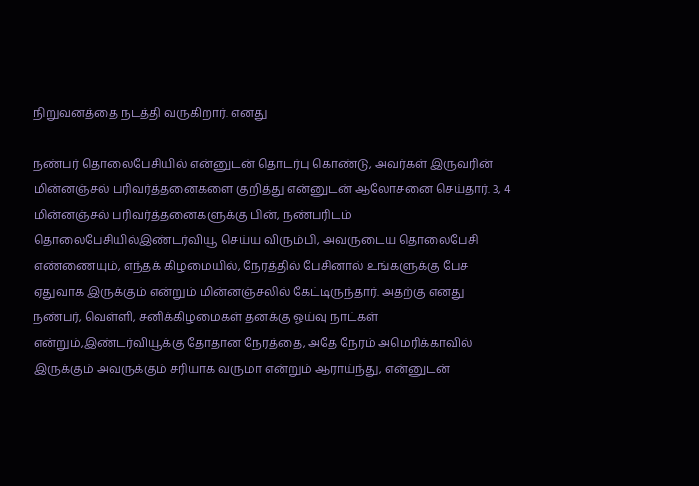நிறுவனத்தை நடத்தி வருகிறார். எனது

நண்பர் தொலைபேசியில் என்னுடன் தொடர்பு கொண்டு, அவர்கள் இருவரின் மின்னஞ்சல் பரிவர்த்தனைகளை குறித்து என்னுடன் ஆலோசனை செய்தார். 3, 4 மின்னஞ்சல் பரிவர்த்தனைகளுக்கு பின், நண்பரிடம் தொலைபேசியில்இண்டர்வியூ செய்ய விரும்பி, அவருடைய தொலைபேசி எண்ணையும், எந்தக் கிழமையில், நேரத்தில் பேசினால் உங்களுக்கு பேச ஏதுவாக இருக்கும் என்றும் மின்னஞ்சலில் கேட்டிருந்தார். அதற்கு எனது நண்பர், வெள்ளி, சனிக்கிழமைகள் தனக்கு ஓய்வு நாட்கள் என்றும்,இண்டர்வியூக்கு தோதான நேரத்தை, அதே நேரம் அமெரிக்காவில் இருக்கும் அவருக்கும் சரியாக வருமா என்றும் ஆராய்ந்து, என்னுடன்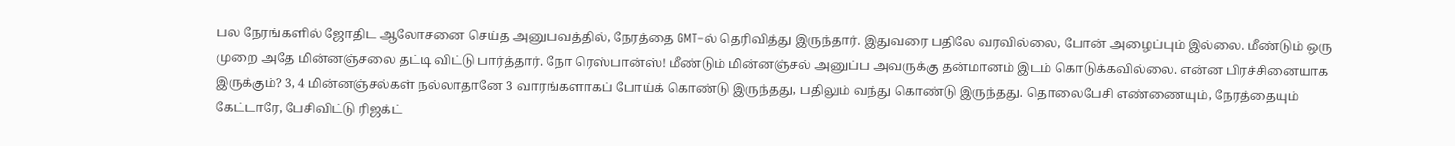பல நேரங்களில் ஜோதிட ஆலோசனை செய்த அனுபவத்தில், நேரத்தை GMT–ல் தெரிவித்து இருந்தார். இதுவரை பதிலே வரவில்லை, போன் அழைப்பும் இல்லை. மீண்டும் ஒரு முறை அதே மின்னஞ்சலை தட்டி விட்டு பார்த்தார். நோ ரெஸ்பான்ஸ்! மீண்டும் மின்னஞ்சல் அனுப்ப அவருக்கு தன்மானம் இடம் கொடுக்கவில்லை. என்ன பிரச்சினையாக இருக்கும்? 3, 4 மின்னஞ்சல்கள் நல்லாதானே 3 வாரங்களாகப் போய்க் கொண்டு இருந்தது, பதிலும் வந்து கொண்டு இருந்தது. தொலைபேசி எண்ணையும், நேரத்தையும் கேட்டாரே, பேசிவிட்டு ரிஜக்ட்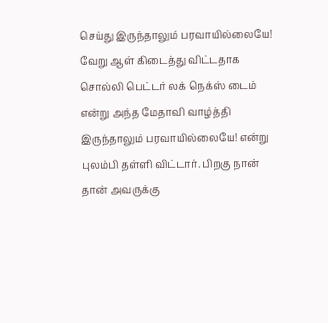செய்து இருந்தாலும் பரவாயில்லையே! வேறு ஆள் கிடைத்து விட்டதாக சொல்லி பெட்டர் லக் நெக்ஸ் டைம் என்று அந்த மேதாவி வாழ்த்தி இருந்தாலும் பரவாயில்லையே! என்று புலம்பி தள்ளி விட்டார். பிறகு நான் தான் அவருக்கு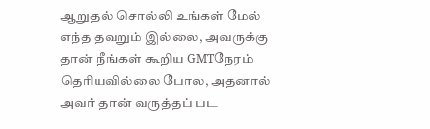ஆறுதல் சொல்லி உங்கள் மேல் எந்த தவறும் இல்லை, அவருக்கு தான் நீங்கள் கூறிய GMTநேரம் தெரியவில்லை போல, அதனால் அவர் தான் வருத்தப் பட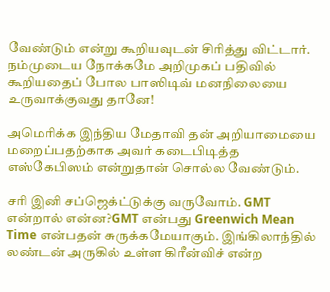வேண்டும் என்று கூறியவுடன் சிரித்து விட்டார். நம்முடைய நோக்கமே அறிமுகப் பதிவில் கூறியதைப் போல பாஸிடிவ் மனநிலையை உருவாக்குவது தானே!

அமெரிக்க இந்திய மேதாவி தன் அறியாமையை மறைப்பதற்காக அவர் கடைபிடித்த எஸ்கேபிஸம் என்றுதான் சொல்ல வேண்டும்.

சரி இனி சப்ஜெக்ட்டுக்கு வருவோம். GMT என்றால் என்ன?GMT என்பது Greenwich Mean Time என்பதன் சுருக்கமேயாகும். இங்கிலாந்தில் லண்டன் அருகில் உள்ள கிரீன்விச் என்ற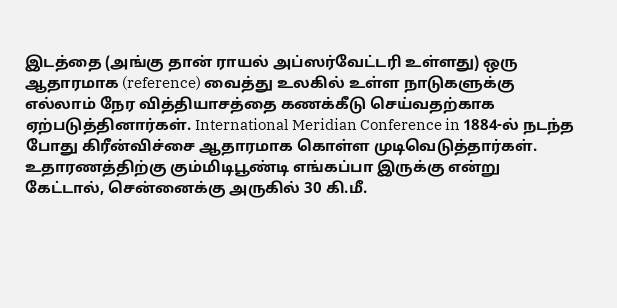இடத்தை (அங்கு தான் ராயல் அப்ஸர்வேட்டரி உள்ளது) ஒரு ஆதாரமாக (reference) வைத்து உலகில் உள்ள நாடுகளுக்கு எல்லாம் நேர வித்தியாசத்தை கணக்கீடு செய்வதற்காக ஏற்படுத்தினார்கள். International Meridian Conference in 1884-ல் நடந்த போது கிரீன்விச்சை ஆதாரமாக கொள்ள முடிவெடுத்தார்கள். உதாரணத்திற்கு கும்மிடிபூண்டி எங்கப்பா இருக்கு என்று கேட்டால், சென்னைக்கு அருகில் 30 கி.மீ.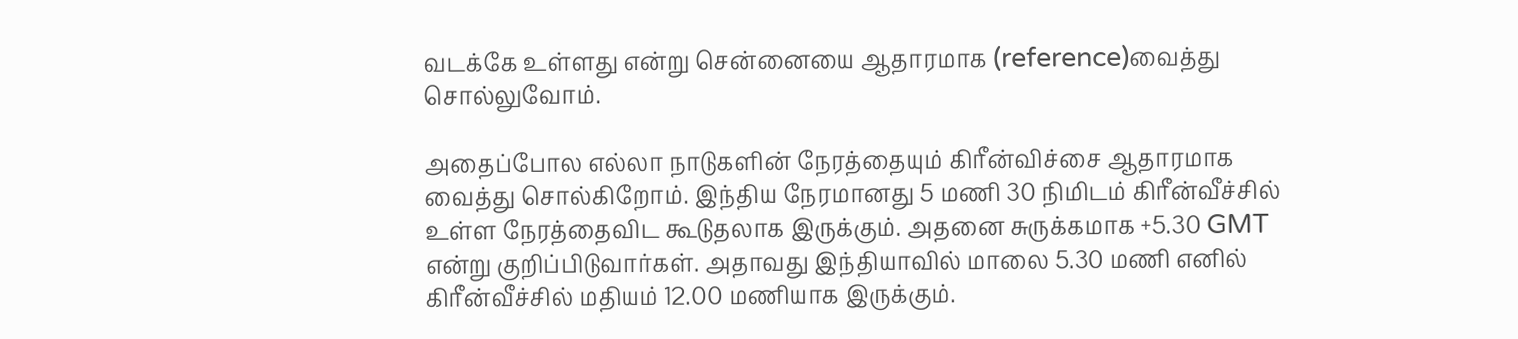வடக்கே உள்ளது என்று சென்னையை ஆதாரமாக (reference)வைத்து சொல்லுவோம்.

அதைப்போல எல்லா நாடுகளின் நேரத்தையும் கிரீன்விச்சை ஆதாரமாக வைத்து சொல்கிறோம். இந்திய நேரமானது 5 மணி 30 நிமிடம் கிரீன்வீச்சில் உள்ள நேரத்தைவிட கூடுதலாக இருக்கும். அதனை சுருக்கமாக +5.30 GMT என்று குறிப்பிடுவார்கள். அதாவது இந்தியாவில் மாலை 5.30 மணி எனில் கிரீன்வீச்சில் மதியம் 12.00 மணியாக இருக்கும்.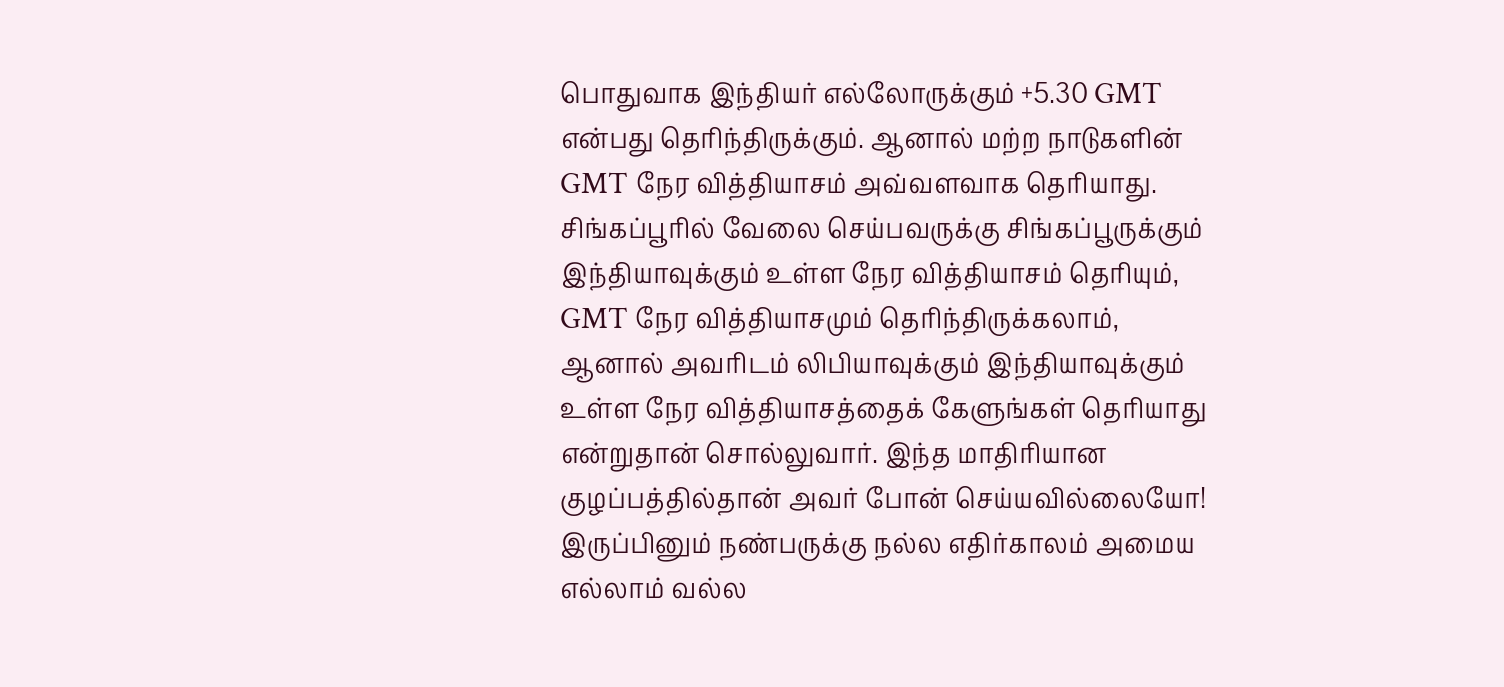பொதுவாக இந்தியர் எல்லோருக்கும் +5.30 GMT என்பது தெரிந்திருக்கும். ஆனால் மற்ற நாடுகளின் GMT நேர வித்தியாசம் அவ்வளவாக தெரியாது. சிங்கப்பூரில் வேலை செய்பவருக்கு சிங்கப்பூருக்கும் இந்தியாவுக்கும் உள்ள நேர வித்தியாசம் தெரியும், GMT நேர வித்தியாசமும் தெரிந்திருக்கலாம், ஆனால் அவரிடம் லிபியாவுக்கும் இந்தியாவுக்கும் உள்ள நேர வித்தியாசத்தைக் கேளுங்கள் தெரியாது என்றுதான் சொல்லுவார். இந்த மாதிரியான குழப்பத்தில்தான் அவர் போன் செய்யவில்லையோ! இருப்பினும் நண்பருக்கு நல்ல எதிர்காலம் அமைய எல்லாம் வல்ல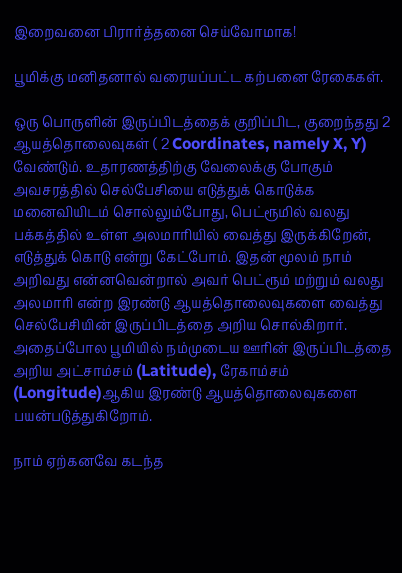இறைவனை பிரார்த்தனை செய்வோமாக!

பூமிக்கு மனிதனால் வரையப்பட்ட கற்பனை ரேகைகள்.

ஒரு பொருளின் இருப்பிடத்தைக் குறிப்பிட, குறைந்தது 2 ஆயத்தொலைவுகள் ( 2 Coordinates, namely X, Y) வேண்டும். உதாரணத்திற்கு வேலைக்கு போகும் அவசரத்தில் செல்பேசியை எடுத்துக் கொடுக்க மனைவியிடம் சொல்லும்போது, பெட்ரூமில் வலது பக்கத்தில் உள்ள அலமாரியில் வைத்து இருக்கிறேன், எடுத்துக் கொடு என்று கேட்போம். இதன் மூலம் நாம் அறிவது என்னவென்றால் அவர் பெட்ரூம் மற்றும் வலது அலமாரி என்ற இரண்டு ஆயத்தொலைவுகளை வைத்து செல்பேசியின் இருப்பிடத்தை அறிய சொல்கிறார். அதைப்போல பூமியில் நம்முடைய ஊரின் இருப்பிடத்தை அறிய அட்சாம்சம் (Latitude), ரேகாம்சம் (Longitude)ஆகிய இரண்டு ஆயத்தொலைவுகளை பயன்படுத்துகிறோம்.

நாம் ஏற்கனவே கடந்த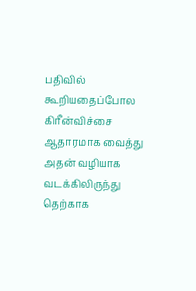பதிவில் கூறியதைப்போல கிரீன்விச்சை ஆதாரமாக வைத்து அதன் வழியாக வடக்கிலிருந்து தெற்காக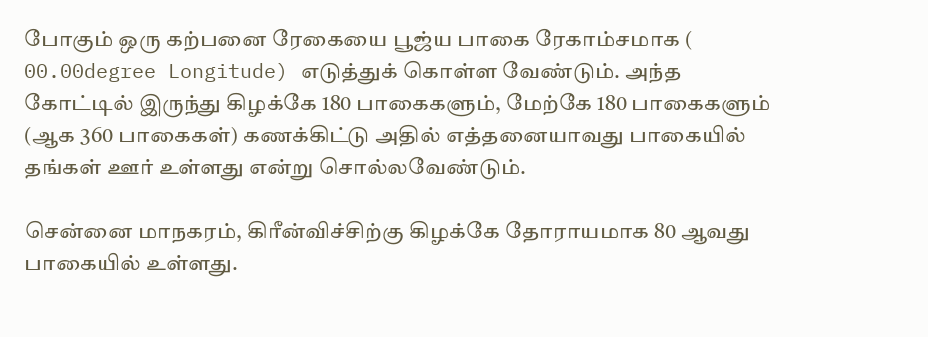போகும் ஒரு கற்பனை ரேகையை பூஜ்ய பாகை ரேகாம்சமாக ( 00.00degree Longitude) எடுத்துக் கொள்ள வேண்டும். அந்த கோட்டில் இருந்து கிழக்கே 180 பாகைகளும், மேற்கே 180 பாகைகளும் (ஆக 360 பாகைகள்) கணக்கிட்டு அதில் எத்தனையாவது பாகையில் தங்கள் ஊர் உள்ளது என்று சொல்லவேண்டும்.

சென்னை மாநகரம், கிரீன்விச்சிற்கு கிழக்கே தோராயமாக 80 ஆவது பாகையில் உள்ளது.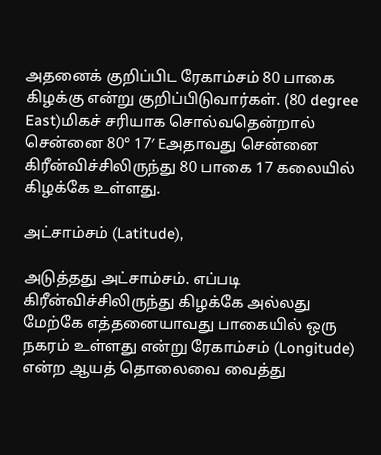அதனைக் குறிப்பிட ரேகாம்சம் 80 பாகை கிழக்கு என்று குறிப்பிடுவார்கள். (80 degree East)மிகச் சரியாக சொல்வதென்றால் சென்னை 80° 17′ Eஅதாவது சென்னை கிரீன்விச்சிலிருந்து 80 பாகை 17 கலையில் கிழக்கே உள்ளது.

அட்சாம்சம் (Latitude),

அடுத்தது அட்சாம்சம். எப்படி கிரீன்விச்சிலிருந்து கிழக்கே அல்லது மேற்கே எத்தனையாவது பாகையில் ஒரு நகரம் உள்ளது என்று ரேகாம்சம் (Longitude) என்ற ஆயத் தொலைவை வைத்து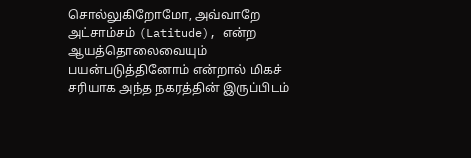சொல்லுகிறோமோ, அவ்வாறே அட்சாம்சம் (Latitude), என்ற ஆயத்தொலைவையும் பயன்படுத்தினோம் என்றால் மிகச் சரியாக அந்த நகரத்தின் இருப்பிடம்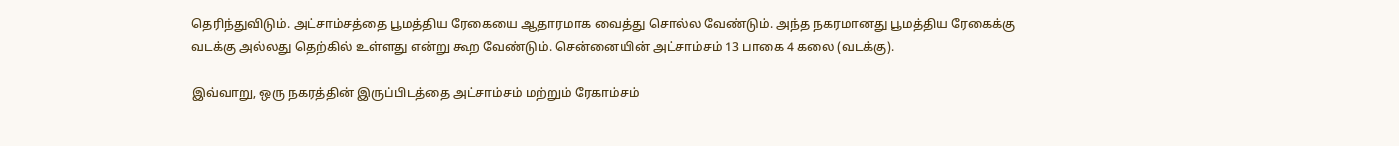தெரிந்துவிடும். அட்சாம்சத்தை பூமத்திய ரேகையை ஆதாரமாக வைத்து சொல்ல வேண்டும். அந்த நகரமானது பூமத்திய ரேகைக்கு வடக்கு அல்லது தெற்கில் உள்ளது என்று கூற வேண்டும். சென்னையின் அட்சாம்சம் 13 பாகை 4 கலை (வடக்கு).

இவ்வாறு, ஒரு நகரத்தின் இருப்பிடத்தை அட்சாம்சம் மற்றும் ரேகாம்சம்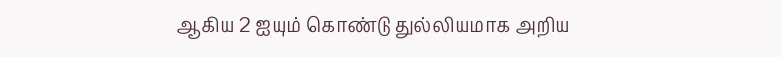ஆகிய 2 ஐயும் கொண்டு துல்லியமாக அறிய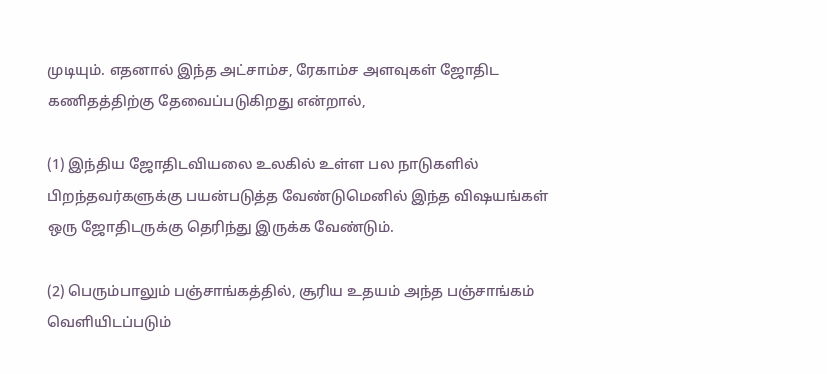முடியும். எதனால் இந்த அட்சாம்ச, ரேகாம்ச அளவுகள் ஜோதிட கணிதத்திற்கு தேவைப்படுகிறது என்றால்,

(1) இந்திய ஜோதிடவியலை உலகில் உள்ள பல நாடுகளில் பிறந்தவர்களுக்கு பயன்படுத்த வேண்டுமெனில் இந்த விஷயங்கள் ஒரு ஜோதிடருக்கு தெரிந்து இருக்க வேண்டும்.

(2) பெரும்பாலும் பஞ்சாங்கத்தில், சூரிய உதயம் அந்த பஞ்சாங்கம் வெளியிடப்படும்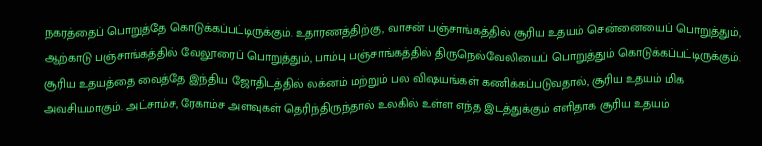நகரத்தைப் பொறுத்தே கொடுக்கப்பட்டிருக்கும். உதாரணத்திற்கு, வாசன் பஞ்சாங்கத்தில் சூரிய உதயம் சென்னையைப் பொறுத்தும், ஆற்காடு பஞ்சாங்கத்தில் வேலூரைப் பொறுத்தும், பாம்பு பஞ்சாங்கத்தில் திருநெல்வேலியைப் பொறுத்தும் கொடுக்கப்பட்டிருக்கும். சூரிய உதயத்தை வைத்தே இந்திய ஜோதிடத்தில் லக்னம் மற்றும் பல விஷயங்கள் கணிக்கப்படுவதால், சூரிய உதயம் மிக அவசியமாகும். அட்சாம்ச, ரேகாம்ச அளவுகள் தெரிந்திருந்தால் உலகில் உள்ள எந்த இடத்துக்கும் எளிதாக சூரிய உதயம்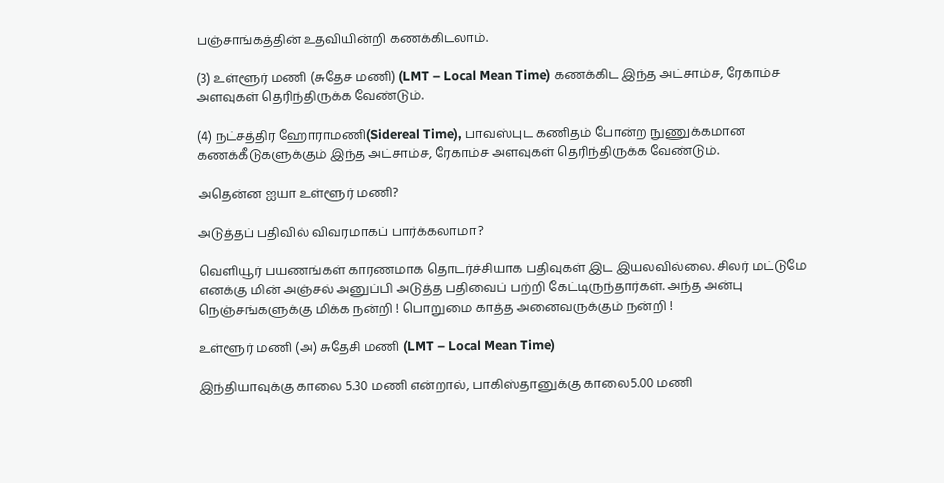பஞ்சாங்கத்தின் உதவியின்றி கணக்கிடலாம்.

(3) உள்ளூர் மணி (சுதேச மணி) (LMT – Local Mean Time) கணக்கிட இந்த அட்சாம்ச, ரேகாம்ச அளவுகள் தெரிந்திருக்க வேண்டும்.

(4) நட்சத்திர ஹோராமணி(Sidereal Time), பாவஸ்புட கணிதம் போன்ற நுணுக்கமான கணக்கீடுகளுக்கும் இந்த அட்சாம்ச, ரேகாம்ச அளவுகள் தெரிந்திருக்க வேண்டும்.

அதென்ன ஐயா உள்ளூர் மணி?

அடுத்தப் பதிவில் விவரமாகப் பார்க்கலாமா?

வெளியூர் பயணங்கள் காரணமாக தொடர்ச்சியாக பதிவுகள் இட இயலவில்லை. சிலர் மட்டுமே எனக்கு மின் அஞ்சல் அனுப்பி அடுத்த பதிவைப் பற்றி கேட்டிருந்தார்கள். அந்த அன்பு நெஞ்சங்களுக்கு மிக்க நன்றி ! பொறுமை காத்த அனைவருக்கும் நன்றி !

உள்ளூர் மணி (அ) சுதேசி மணி (LMT – Local Mean Time)

இந்தியாவுக்கு காலை 5.30 மணி என்றால், பாகிஸ்தானுக்கு காலை5.00 மணி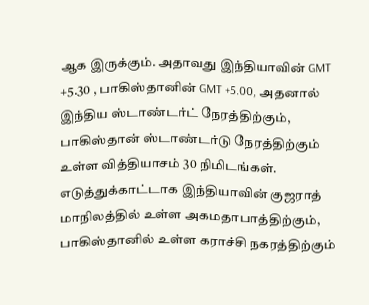ஆக இருக்கும். அதாவது இந்தியாவின் GMT +5.30 , பாகிஸ்தானின் GMT +5.00, அதனால் இந்திய ஸ்டாண்டர்ட் நேரத்திற்கும், பாகிஸ்தான் ஸ்டாண்டர்டு நேரத்திற்கும் உள்ள வித்தியாசம் 30 நிமிடங்கள். எடுத்துக்காட்டாக இந்தியாவின் குஜராத் மாநிலத்தில் உள்ள அகமதாபாத்திற்கும், பாகிஸ்தானில் உள்ள கராச்சி நகரத்திற்கும்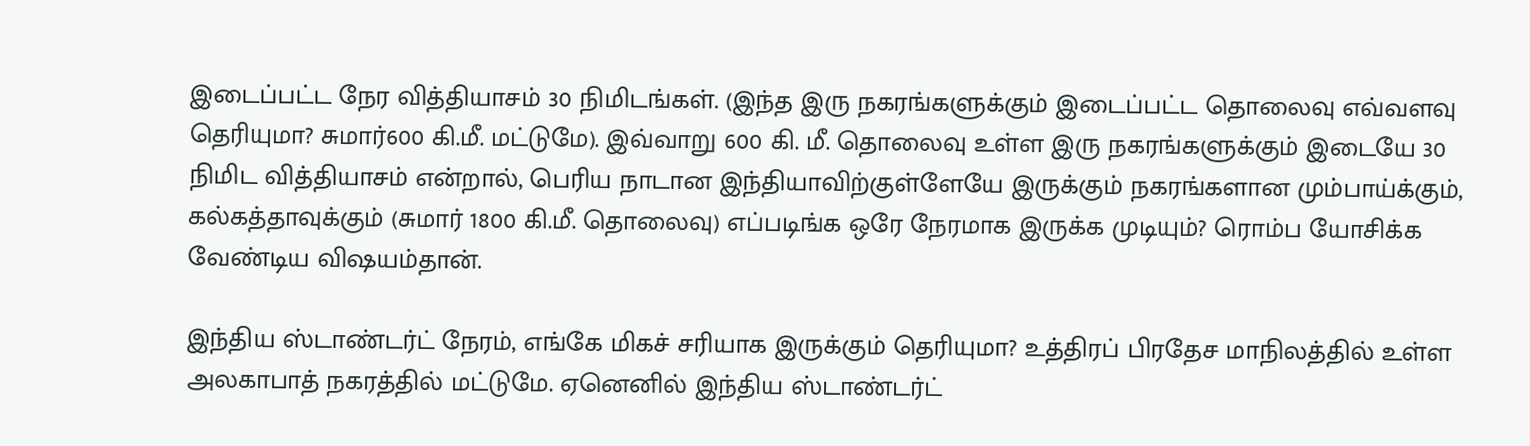இடைப்பட்ட நேர வித்தியாசம் 30 நிமிடங்கள். (இந்த இரு நகரங்களுக்கும் இடைப்பட்ட தொலைவு எவ்வளவு தெரியுமா? சுமார்600 கி.மீ. மட்டுமே). இவ்வாறு 600 கி. மீ. தொலைவு உள்ள இரு நகரங்களுக்கும் இடையே 30 நிமிட வித்தியாசம் என்றால், பெரிய நாடான இந்தியாவிற்குள்ளேயே இருக்கும் நகரங்களான மும்பாய்க்கும், கல்கத்தாவுக்கும் (சுமார் 1800 கி.மீ. தொலைவு) எப்படிங்க ஒரே நேரமாக இருக்க முடியும்? ரொம்ப யோசிக்க வேண்டிய விஷயம்தான்.

இந்திய ஸ்டாண்டர்ட் நேரம், எங்கே மிகச் சரியாக இருக்கும் தெரியுமா? உத்திரப் பிரதேச மாநிலத்தில் உள்ள அலகாபாத் நகரத்தில் மட்டுமே. ஏனெனில் இந்திய ஸ்டாண்டர்ட்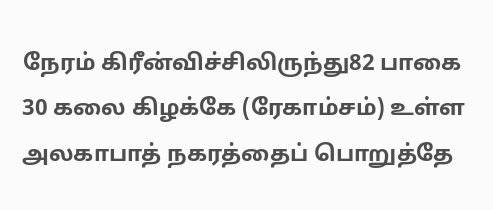நேரம் கிரீன்விச்சிலிருந்து82 பாகை 30 கலை கிழக்கே (ரேகாம்சம்) உள்ள அலகாபாத் நகரத்தைப் பொறுத்தே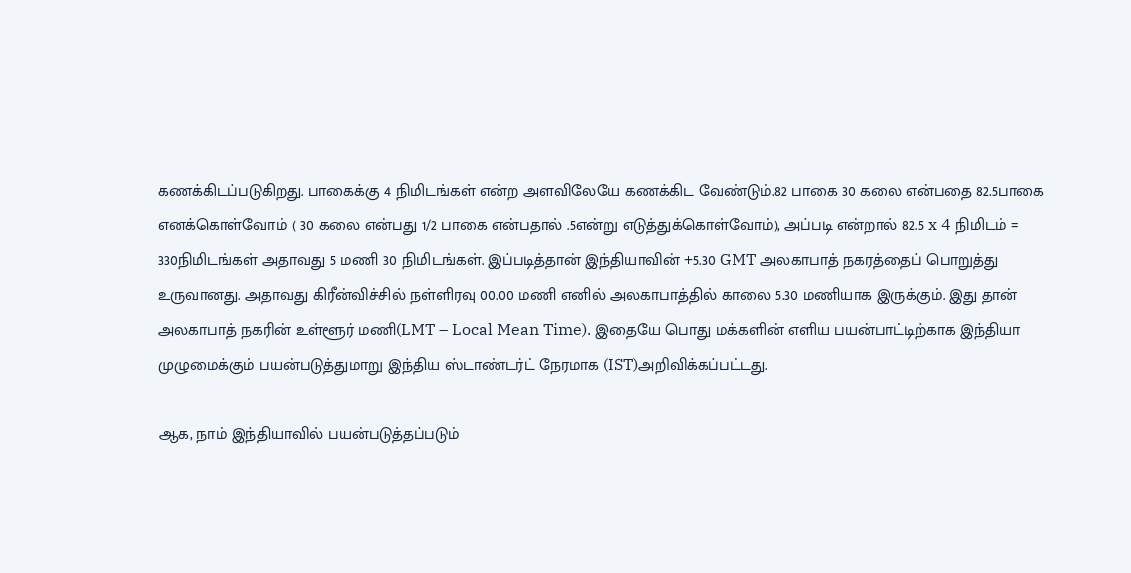கணக்கிடப்படுகிறது. பாகைக்கு 4 நிமிடங்கள் என்ற அளவிலேயே கணக்கிட வேண்டும்.82 பாகை 30 கலை என்பதை 82.5பாகை எனக்கொள்வோம் ( 30 கலை என்பது 1/2 பாகை என்பதால் .5என்று எடுத்துக்கொள்வோம்), அப்படி என்றால் 82.5 x 4 நிமிடம் = 330நிமிடங்கள் அதாவது 5 மணி 30 நிமிடங்கள். இப்படித்தான் இந்தியாவின் +5.30 GMT அலகாபாத் நகரத்தைப் பொறுத்து உருவானது. அதாவது கிரீன்விச்சில் நள்ளிரவு 00.00 மணி எனில் அலகாபாத்தில் காலை 5.30 மணியாக இருக்கும். இது தான் அலகாபாத் நகரின் உள்ளூர் மணி(LMT – Local Mean Time). இதையே பொது மக்களின் எளிய பயன்பாட்டிற்காக இந்தியா முழுமைக்கும் பயன்படுத்துமாறு இந்திய ஸ்டாண்டர்ட் நேரமாக (IST)அறிவிக்கப்பட்டது.

ஆக, நாம் இந்தியாவில் பயன்படுத்தப்படும்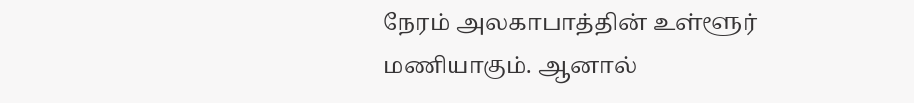நேரம் அலகாபாத்தின் உள்ளூர் மணியாகும். ஆனால்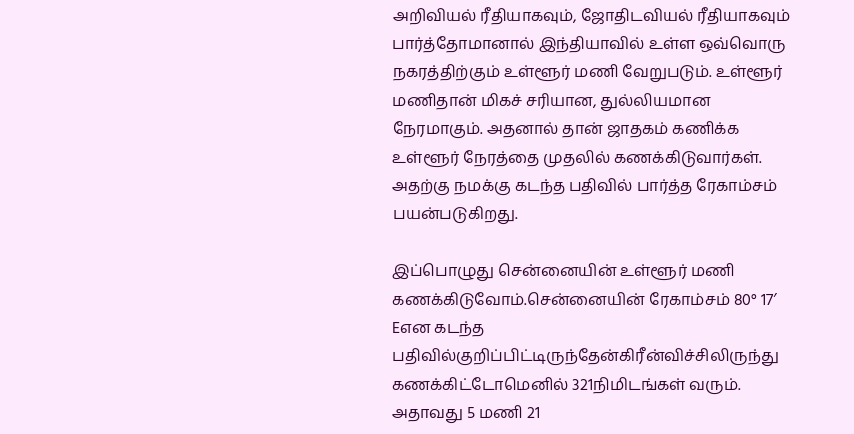அறிவியல் ரீதியாகவும், ஜோதிடவியல் ரீதியாகவும் பார்த்தோமானால் இந்தியாவில் உள்ள ஒவ்வொரு நகரத்திற்கும் உள்ளூர் மணி வேறுபடும். உள்ளூர் மணிதான் மிகச் சரியான, துல்லியமான நேரமாகும். அதனால் தான் ஜாதகம் கணிக்க உள்ளூர் நேரத்தை முதலில் கணக்கிடுவார்கள். அதற்கு நமக்கு கடந்த பதிவில் பார்த்த ரேகாம்சம் பயன்படுகிறது.

இப்பொழுது சென்னையின் உள்ளூர் மணி கணக்கிடுவோம்.சென்னையின் ரேகாம்சம் 80° 17′ Eஎன கடந்த பதிவில்குறிப்பிட்டிருந்தேன்கிரீன்விச்சிலிருந்து கணக்கிட்டோமெனில் 321நிமிடங்கள் வரும். அதாவது 5 மணி 21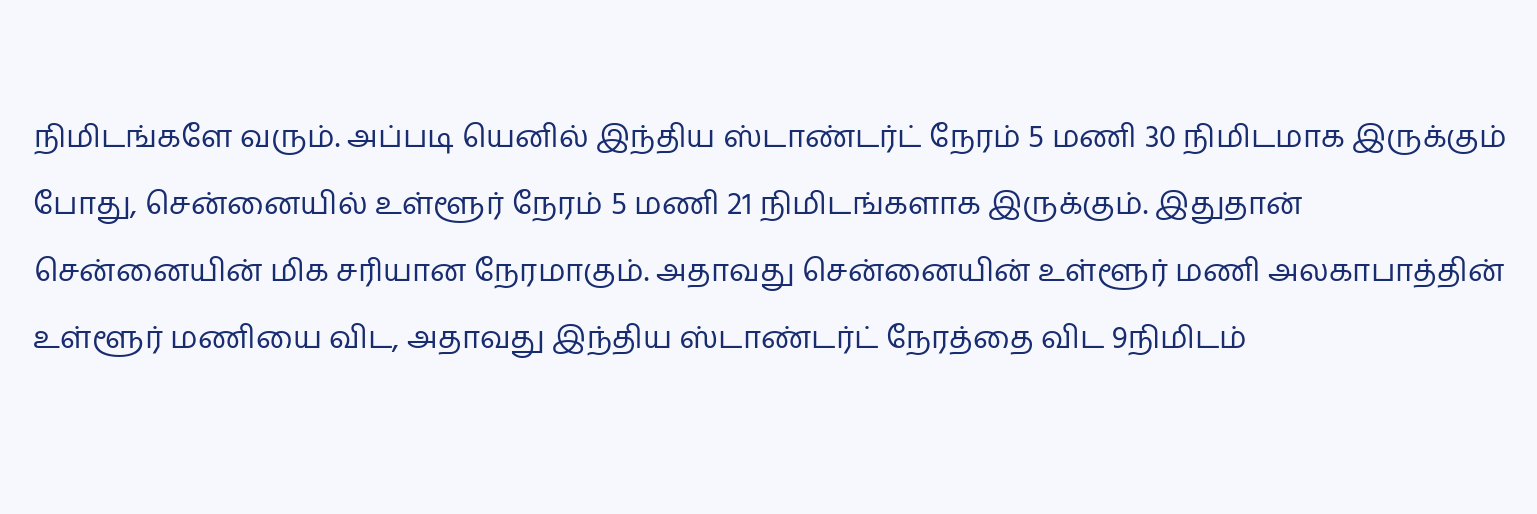நிமிடங்களே வரும். அப்படி யெனில் இந்திய ஸ்டாண்டர்ட் நேரம் 5 மணி 30 நிமிடமாக இருக்கும் போது, சென்னையில் உள்ளூர் நேரம் 5 மணி 21 நிமிடங்களாக இருக்கும். இதுதான் சென்னையின் மிக சரியான நேரமாகும். அதாவது சென்னையின் உள்ளூர் மணி அலகாபாத்தின் உள்ளூர் மணியை விட, அதாவது இந்திய ஸ்டாண்டர்ட் நேரத்தை விட 9நிமிடம்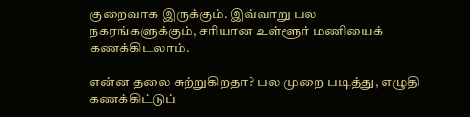குறைவாக இருக்கும். இவ்வாறு பல நகரங்களுக்கும், சரியான உள்ளூர் மணியைக் கணக்கிடலாம்.

என்ன தலை சுற்றுகிறதா? பல முறை படித்து, எழுதி கணக்கிட்டுப்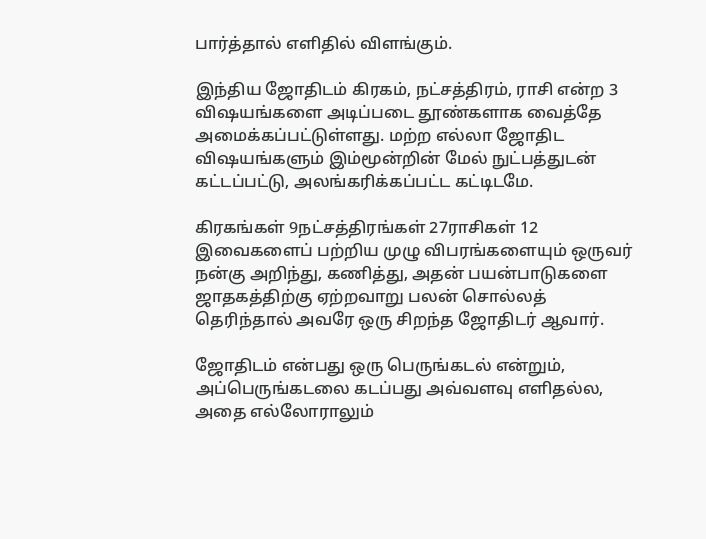பார்த்தால் எளிதில் விளங்கும்.

இந்திய ஜோதிடம் கிரகம், நட்சத்திரம், ராசி என்ற 3 விஷயங்களை அடிப்படை தூண்களாக வைத்தே அமைக்கப்பட்டுள்ளது. மற்ற எல்லா ஜோதிட விஷயங்களும் இம்மூன்றின் மேல் நுட்பத்துடன் கட்டப்பட்டு, அலங்கரிக்கப்பட்ட கட்டிடமே.

கிரகங்கள் 9நட்சத்திரங்கள் 27ராசிகள் 12 இவைகளைப் பற்றிய முழு விபரங்களையும் ஒருவர் நன்கு அறிந்து, கணித்து, அதன் பயன்பாடுகளை ஜாதகத்திற்கு ஏற்றவாறு பலன் சொல்லத் தெரிந்தால் அவரே ஒரு சிறந்த ஜோதிடர் ஆவார்.

ஜோதிடம் என்பது ஒரு பெருங்கடல் என்றும், அப்பெருங்கடலை கடப்பது அவ்வளவு எளிதல்ல, அதை எல்லோராலும்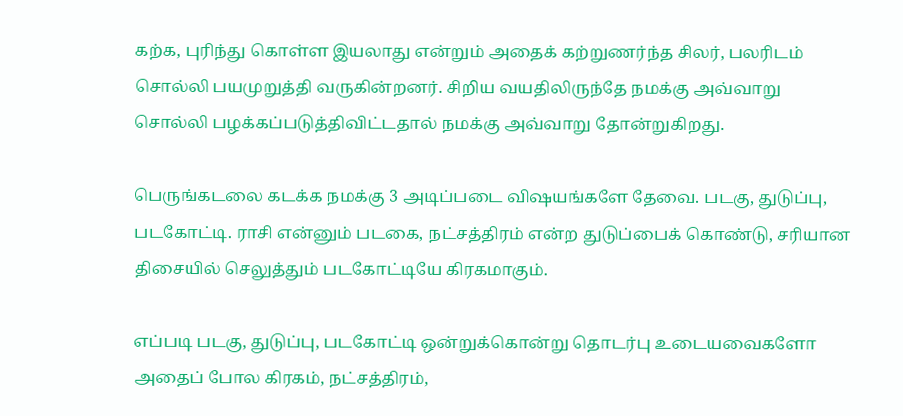கற்க, புரிந்து கொள்ள இயலாது என்றும் அதைக் கற்றுணர்ந்த சிலர், பலரிடம் சொல்லி பயமுறுத்தி வருகின்றனர். சிறிய வயதிலிருந்தே நமக்கு அவ்வாறு சொல்லி பழக்கப்படுத்திவிட்டதால் நமக்கு அவ்வாறு தோன்றுகிறது.

பெருங்கடலை கடக்க நமக்கு 3 அடிப்படை விஷயங்களே தேவை. படகு, துடுப்பு, படகோட்டி. ராசி என்னும் படகை, நட்சத்திரம் என்ற துடுப்பைக் கொண்டு, சரியான திசையில் செலுத்தும் படகோட்டியே கிரகமாகும்.

எப்படி படகு, துடுப்பு, படகோட்டி ஒன்றுக்கொன்று தொடர்பு உடையவைகளோ அதைப் போல கிரகம், நட்சத்திரம்,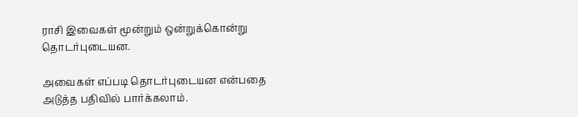ராசி இவைகள் மூன்றும் ஒன்றுக்கொன்று தொடர்புடையன.

அவைகள் எப்படி தொடர்புடையன என்பதை அடுத்த பதிவில் பார்க்கலாம்.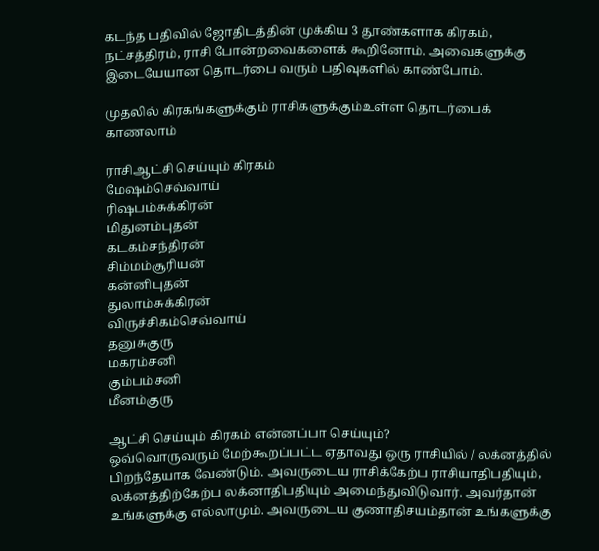கடந்த பதிவில் ஜோதிடத்தின் முக்கிய 3 தூண்களாக கிரகம், நட்சத்திரம், ராசி போன்றவைகளைக் கூறினோம். அவைகளுக்கு இடையேயான தொடர்பை வரும் பதிவுகளில் காண்போம்.

முதலில் கிரகங்களுக்கும் ராசிகளுக்கும்உள்ள தொடர்பைக் காணலாம்

ராசிஆட்சி செய்யும் கிரகம்
மேஷம்செவ்வாய்
ரிஷபம்சுக்கிரன்
மிதுனம்புதன்
கடகம்சந்திரன்
சிம்மம்சூரியன்
கன்னிபுதன்
துலாம்சுக்கிரன்
விருச்சிகம்செவ்வாய்
தனுசுகுரு
மகரம்சனி
கும்பம்சனி
மீனம்குரு

ஆட்சி செய்யும் கிரகம் என்னப்பா செய்யும்?
ஒவ்வொருவரும் மேற்கூறப்பட்ட ஏதாவது ஒரு ராசியில் / லக்னத்தில் பிறந்தேயாக வேண்டும். அவருடைய ராசிக்கேற்ப ராசியாதிபதியும், லக்னத்திற்கேற்ப லக்னாதிபதியும் அமைந்துவிடுவார். அவர்தான் உங்களுக்கு எல்லாமும். அவருடைய குணாதிசயம்தான் உங்களுக்கு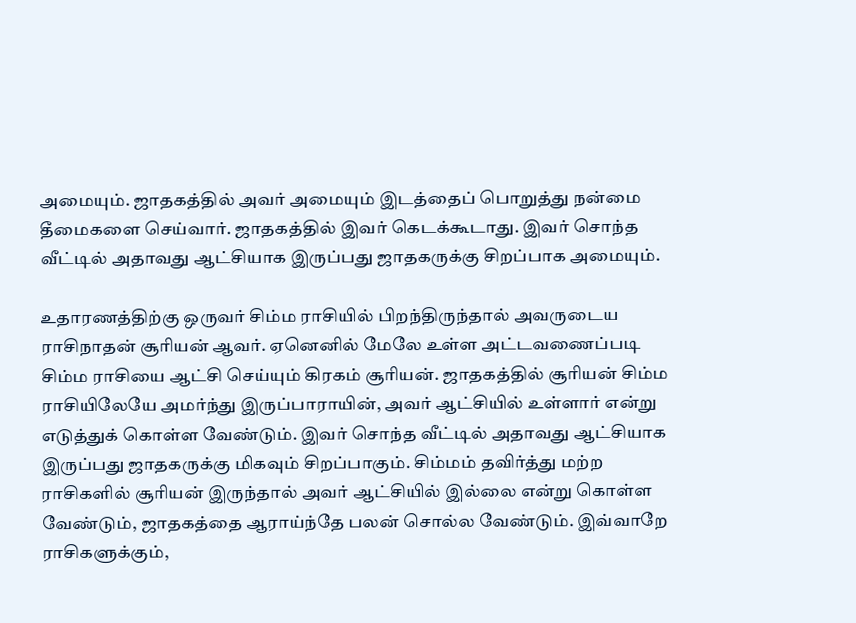அமையும். ஜாதகத்தில் அவர் அமையும் இடத்தைப் பொறுத்து நன்மை தீமைகளை செய்வார். ஜாதகத்தில் இவர் கெடக்கூடாது. இவர் சொந்த வீட்டில் அதாவது ஆட்சியாக இருப்பது ஜாதகருக்கு சிறப்பாக அமையும்.

உதாரணத்திற்கு ஒருவர் சிம்ம ராசியில் பிறந்திருந்தால் அவருடைய ராசிநாதன் சூரியன் ஆவர். ஏனெனில் மேலே உள்ள அட்டவணைப்படி சிம்ம ராசியை ஆட்சி செய்யும் கிரகம் சூரியன். ஜாதகத்தில் சூரியன் சிம்ம ராசியிலேயே அமர்ந்து இருப்பாராயின், அவர் ஆட்சியில் உள்ளார் என்று எடுத்துக் கொள்ள வேண்டும். இவர் சொந்த வீட்டில் அதாவது ஆட்சியாக இருப்பது ஜாதகருக்கு மிகவும் சிறப்பாகும். சிம்மம் தவிர்த்து மற்ற ராசிகளில் சூரியன் இருந்தால் அவர் ஆட்சியில் இல்லை என்று கொள்ள வேண்டும், ஜாதகத்தை ஆராய்ந்தே பலன் சொல்ல வேண்டும். இவ்வாறே ராசிகளுக்கும்,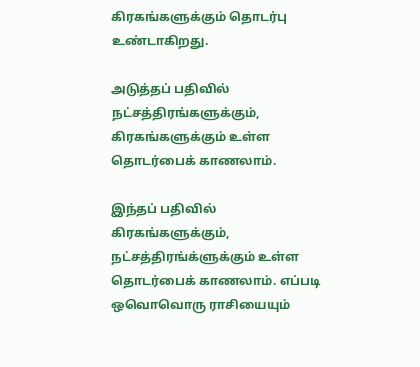கிரகங்களுக்கும் தொடர்பு உண்டாகிறது.

அடுத்தப் பதிவில் நட்சத்திரங்களுக்கும், கிரகங்களுக்கும் உள்ள தொடர்பைக் காணலாம்.

இந்தப் பதிவில் கிரகங்களுக்கும், நட்சத்திரங்க்ளுக்கும் உள்ள தொடர்பைக் காணலாம். எப்படி ஒவொவொரு ராசியையும்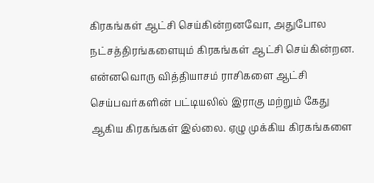கிரகங்கள் ஆட்சி செய்கின்றனவோ, அதுபோல நட்சத்திரங்களையும் கிரகங்கள் ஆட்சி செய்கின்றன. என்னவொரு வித்தியாசம் ராசிகளை ஆட்சி செய்பவர்களின் பட்டியலில் இராகு மற்றும் கேது ஆகிய கிரகங்கள் இல்லை. ஏழு முக்கிய கிரகங்களை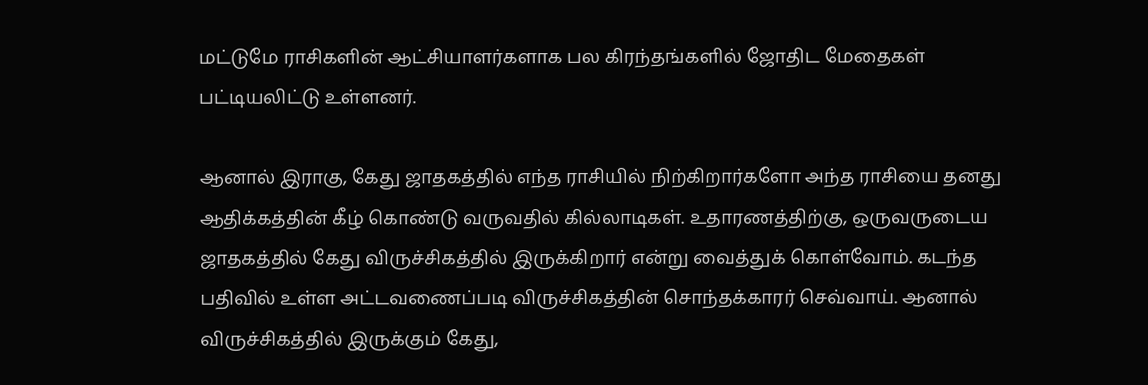மட்டுமே ராசிகளின் ஆட்சியாளர்களாக பல கிரந்தங்களில் ஜோதிட மேதைகள் பட்டியலிட்டு உள்ளனர்.

ஆனால் இராகு, கேது ஜாதகத்தில் எந்த ராசியில் நிற்கிறார்களோ அந்த ராசியை தனது ஆதிக்கத்தின் கீழ் கொண்டு வருவதில் கில்லாடிகள். உதாரணத்திற்கு, ஒருவருடைய ஜாதகத்தில் கேது விருச்சிகத்தில் இருக்கிறார் என்று வைத்துக் கொள்வோம். கடந்த பதிவில் உள்ள அட்டவணைப்படி விருச்சிகத்தின் சொந்தக்காரர் செவ்வாய். ஆனால் விருச்சிகத்தில் இருக்கும் கேது,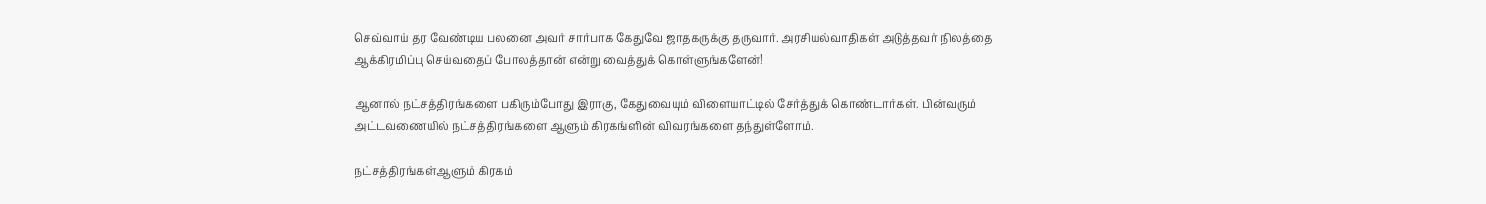செவ்வாய் தர வேண்டிய பலனை அவர் சார்பாக கேதுவே ஜாதகருக்கு தருவார். அரசியல்வாதிகள் அடுத்தவர் நிலத்தை ஆக்கிரமிப்பு செய்வதைப் போலத்தான் என்று வைத்துக் கொள்ளுங்களேன்!

ஆனால் நட்சத்திரங்களை பகிரும்போது இராகு, கேதுவையும் விளையாட்டில் சேர்த்துக் கொண்டார்கள். பின்வரும் அட்டவணையில் நட்சத்திரங்களை ஆளும் கிரகங்ளின் விவரங்களை தந்துள்ளோம்.

நட்சத்திரங்கள்ஆளும் கிரகம்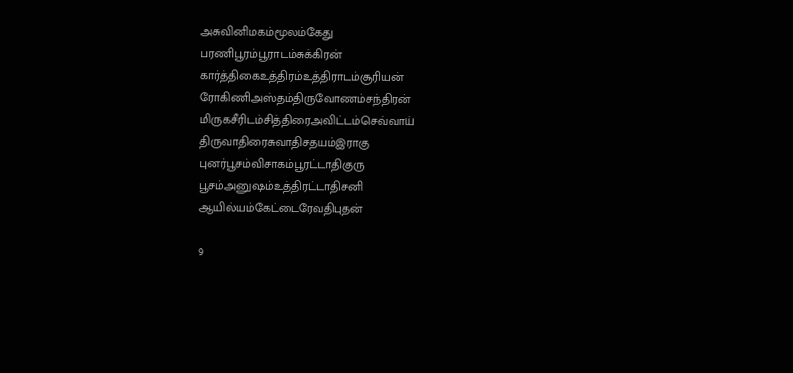அசுவினிமகம்மூலம்கேது
பரணிபூரம்பூராடம்சுக்கிரன்
கார்த்திகைஉத்திரம்உத்திராடம்சூரியன்
ரோகிணிஅஸ்தம்திருவோணம்சந்திரன்
மிருகசீரிடம்சித்திரைஅவிட்டம்செவ்வாய்
திருவாதிரைசுவாதிசதயம்இராகு
புனர்பூசம்விசாகம்பூரட்டாதிகுரு
பூசம்அனுஷம்உத்திரட்டாதிசனி
ஆயில்யம்கேட்டைரேவதிபுதன்

9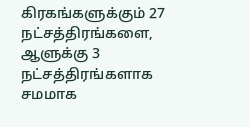கிரகங்களுக்கும் 27 நட்சத்திரங்களை, ஆளுக்கு 3 நட்சத்திரங்களாக சமமாக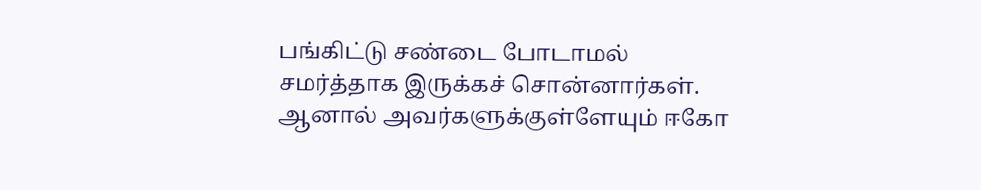பங்கிட்டு சண்டை போடாமல் சமர்த்தாக இருக்கச் சொன்னார்கள். ஆனால் அவர்களுக்குள்ளேயும் ஈகோ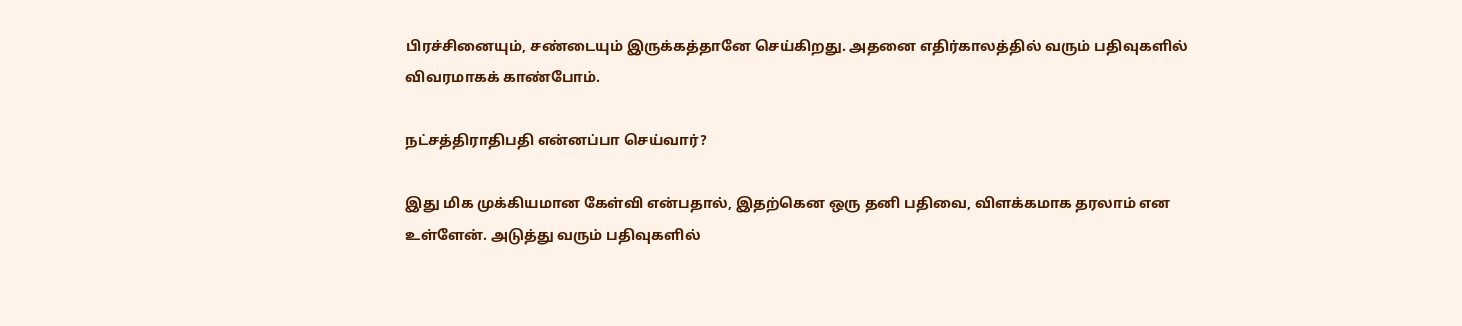பிரச்சினையும், சண்டையும் இருக்கத்தானே செய்கிறது. அதனை எதிர்காலத்தில் வரும் பதிவுகளில் விவரமாகக் காண்போம்.

நட்சத்திராதிபதி என்னப்பா செய்வார்?

இது மிக முக்கியமான கேள்வி என்பதால், இதற்கென ஒரு தனி பதிவை, விளக்கமாக தரலாம் என உள்ளேன். அடுத்து வரும் பதிவுகளில்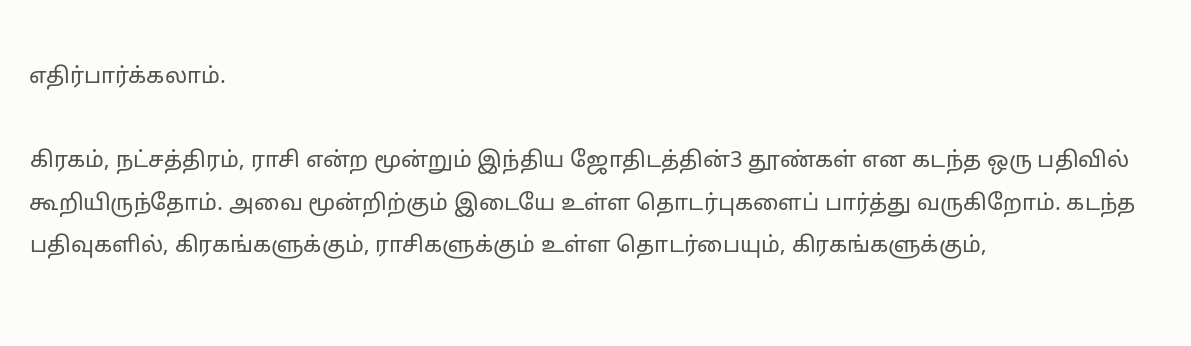எதிர்பார்க்கலாம்.

கிரகம், நட்சத்திரம், ராசி என்ற மூன்றும் இந்திய ஜோதிடத்தின்3 தூண்கள் என கடந்த ஒரு பதிவில் கூறியிருந்தோம். அவை மூன்றிற்கும் இடையே உள்ள தொடர்புகளைப் பார்த்து வருகிறோம். கடந்த பதிவுகளில், கிரகங்களுக்கும், ராசிகளுக்கும் உள்ள தொடர்பையும், கிரகங்களுக்கும்,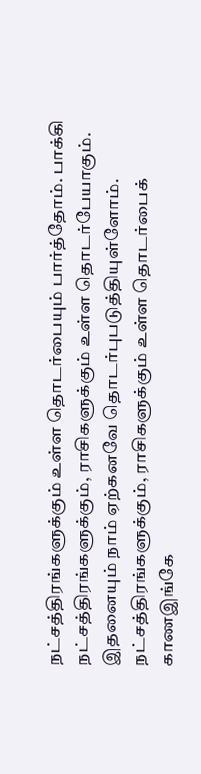நட்சத்திரங்களுக்கும் உள்ள தொடர்பையும் பார்த்தோம். பாக்கி நட்சத்திரங்களுக்கும், ராசிகளுக்கும் உள்ள தொடர்பேயாகும். இதனையும் நாம் ஏற்கனவே தொடர்புபடுத்தியுள்ளோம். நட்சத்திரங்களுக்கும், ராசிகளுக்கும் உள்ள தொடர்பைக் காணஇங்கே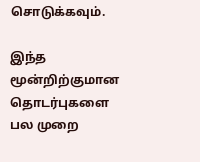சொடுக்கவும்.

இந்த மூன்றிற்குமான தொடர்புகளை பல முறை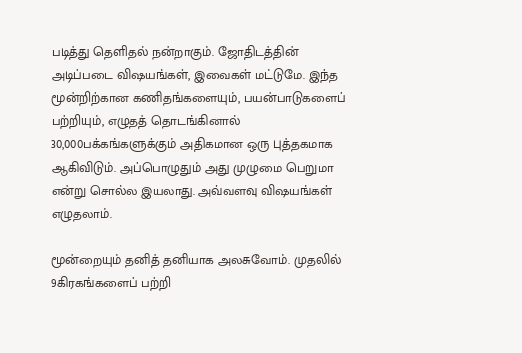படித்து தெளிதல் நன்றாகும். ஜோதிடத்தின் அடிப்படை விஷயங்கள், இவைகள் மட்டுமே. இந்த மூன்றிற்கான கணிதங்களையும், பயன்பாடுகளைப் பற்றியும், எழுதத் தொடங்கினால் 30,000பக்கங்களுக்கும் அதிகமான ஒரு புத்தகமாக ஆகிவிடும். அப்பொழுதும் அது முழுமை பெறுமா என்று சொல்ல இயலாது. அவ்வளவு விஷயங்கள் எழுதலாம்.

மூன்றையும் தனித் தனியாக அலசுவோம். முதலில் 9கிரகங்களைப் பற்றி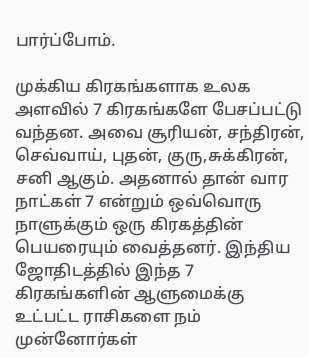பார்ப்போம்.

முக்கிய கிரகங்களாக உலக அளவில் 7 கிரகங்களே பேசப்பட்டு வந்தன. அவை சூரியன், சந்திரன், செவ்வாய், புதன், குரு,சுக்கிரன், சனி ஆகும். அதனால் தான் வார நாட்கள் 7 என்றும் ஒவ்வொரு நாளுக்கும் ஒரு கிரகத்தின் பெயரையும் வைத்தனர். இந்திய ஜோதிடத்தில் இந்த 7 கிரகங்களின் ஆளுமைக்கு உட்பட்ட ராசிகளை நம் முன்னோர்கள்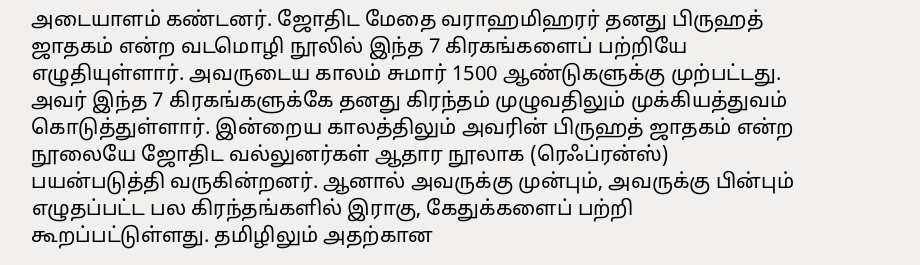அடையாளம் கண்டனர். ஜோதிட மேதை வராஹமிஹரர் தனது பிருஹத் ஜாதகம் என்ற வடமொழி நூலில் இந்த 7 கிரகங்களைப் பற்றியே எழுதியுள்ளார். அவருடைய காலம் சுமார் 1500 ஆண்டுகளுக்கு முற்பட்டது. அவர் இந்த 7 கிரகங்களுக்கே தனது கிரந்தம் முழுவதிலும் முக்கியத்துவம் கொடுத்துள்ளார். இன்றைய காலத்திலும் அவரின் பிருஹத் ஜாதகம் என்ற நூலையே ஜோதிட வல்லுனர்கள் ஆதார நூலாக (ரெஃப்ரன்ஸ்) பயன்படுத்தி வருகின்றனர். ஆனால் அவருக்கு முன்பும், அவருக்கு பின்பும் எழுதப்பட்ட பல கிரந்தங்களில் இராகு, கேதுக்களைப் பற்றி கூறப்பட்டுள்ளது. தமிழிலும் அதற்கான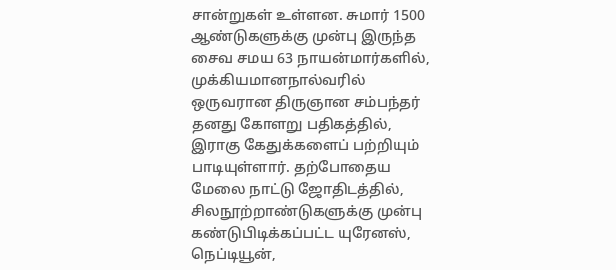சான்றுகள் உள்ளன. சுமார் 1500 ஆண்டுகளுக்கு முன்பு இருந்த சைவ சமய 63 நாயன்மார்களில், முக்கியமானநால்வரில் ஒருவரான திருஞான சம்பந்தர் தனது கோளறு பதிகத்தில், இராகு கேதுக்களைப் பற்றியும் பாடியுள்ளார். தற்போதைய மேலை நாட்டு ஜோதிடத்தில், சிலநூற்றாண்டுகளுக்கு முன்பு கண்டுபிடிக்கப்பட்ட யுரேனஸ், நெப்டியூன்,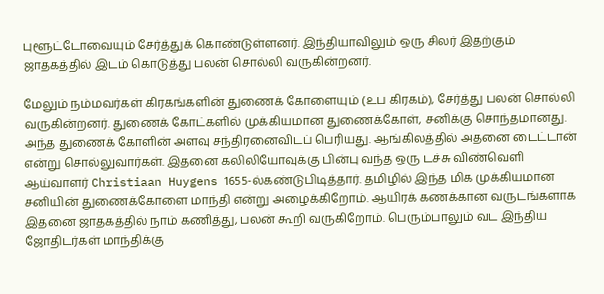புளூட்டோவையும் சேர்த்துக் கொண்டுள்ளனர். இந்தியாவிலும் ஒரு சிலர் இதற்கும் ஜாதகத்தில் இடம் கொடுத்து பலன் சொல்லி வருகின்றனர்.

மேலும் நம்மவர்கள் கிரகங்களின் துணைக் கோளையும் (உப கிரகம்), சேர்த்து பலன் சொல்லி வருகின்றனர். துணைக் கோட்களில் முக்கியமான துணைக்கோள், சனிக்கு சொந்தமானது. அந்த துணைக் கோளின் அளவு சந்திரனைவிடப் பெரியது. ஆங்கிலத்தில் அதனை டைட்டான் என்று சொல்லுவார்கள். இதனை கலிலியோவுக்கு பின்பு வந்த ஒரு டச்சு விண்வெளி ஆய்வாளர் Christiaan Huygens 1655-ல்கண்டுபிடித்தார். தமிழில் இந்த மிக முக்கியமான சனியின் துணைக்கோளை மாந்தி என்று அழைக்கிறோம். ஆயிரக் கணக்கான வருடங்களாக இதனை ஜாதகத்தில் நாம் கணித்து, பலன் கூறி வருகிறோம். பெரும்பாலும் வட இந்திய ஜோதிடர்கள் மாந்திக்கு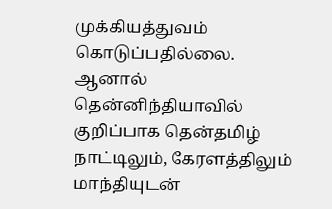முக்கியத்துவம் கொடுப்பதில்லை. ஆனால் தென்னிந்தியாவில் குறிப்பாக தென்தமிழ் நாட்டிலும், கேரளத்திலும் மாந்தியுடன்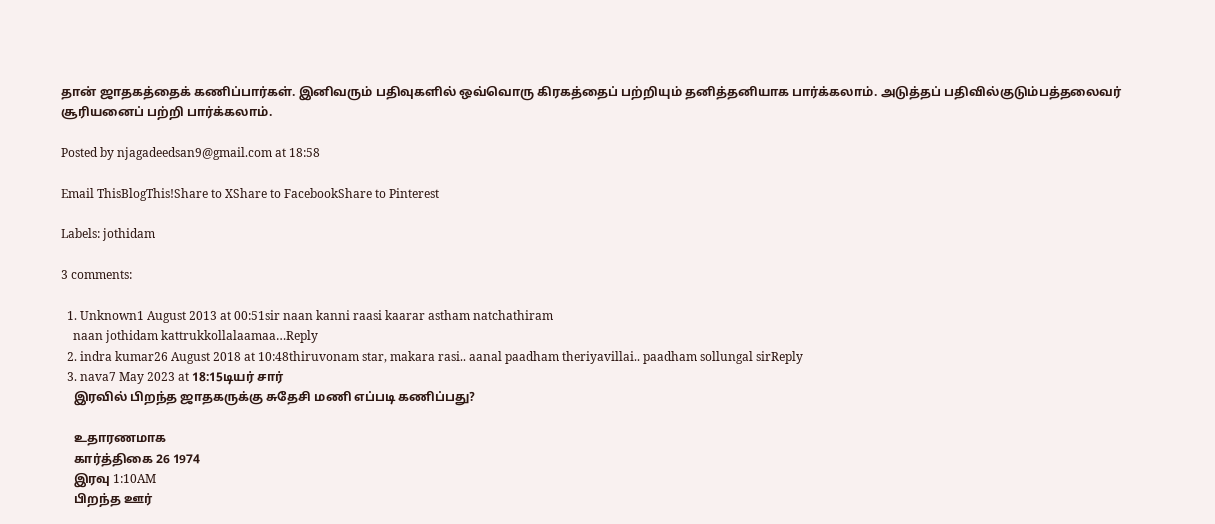தான் ஜாதகத்தைக் கணிப்பார்கள். இனிவரும் பதிவுகளில் ஒவ்வொரு கிரகத்தைப் பற்றியும் தனித்தனியாக பார்க்கலாம். அடுத்தப் பதிவில்குடும்பத்தலைவர் சூரியனைப் பற்றி பார்க்கலாம்.

Posted by njagadeedsan9@gmail.com at 18:58

Email ThisBlogThis!Share to XShare to FacebookShare to Pinterest

Labels: jothidam

3 comments:

  1. Unknown1 August 2013 at 00:51sir naan kanni raasi kaarar astham natchathiram
    naan jothidam kattrukkollalaamaa…Reply
  2. indra kumar26 August 2018 at 10:48thiruvonam star, makara rasi.. aanal paadham theriyavillai.. paadham sollungal sirReply
  3. nava7 May 2023 at 18:15டியர் சார்
    இரவில் பிறந்த ஜாதகருக்கு சுதேசி மணி எப்படி கணிப்பது?

    உதாரணமாக
    கார்த்திகை 26 1974
    இரவு 1:10AM
    பிறந்த ஊர்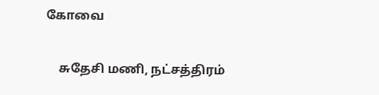கோவை

    சுதேசி மணி, நட்சத்திரம்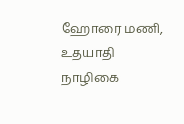ஹோரை மணி, உதயாதி நாழிகை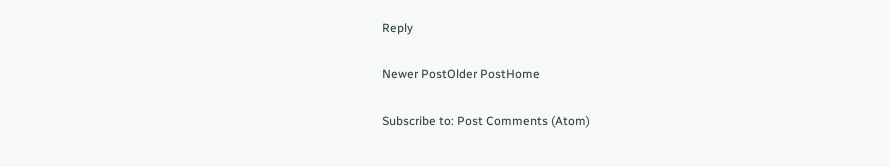Reply

Newer PostOlder PostHome

Subscribe to: Post Comments (Atom)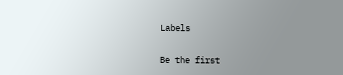Labels

Be the first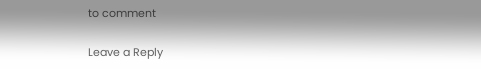to comment

Leave a Reply